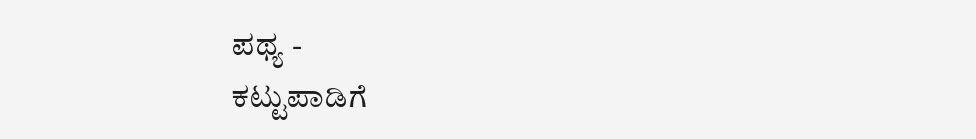ಪಥ್ಯ -
ಕಟ್ಟುಪಾಡಿಗೆ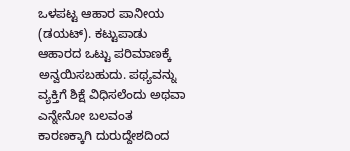ಒಳಪಟ್ಟ ಆಹಾರ ಪಾನೀಯ (ಡಯಟ್). ಕಟ್ಟುಪಾಡು ಆಹಾರದ ಒಟ್ಟು ಪರಿಮಾಣಕ್ಕೆ ಅನ್ವಯಿಸಬಹುದು. ಪಥ್ಯವನ್ನು ವ್ಯಕ್ತಿಗೆ ಶಿಕ್ಷೆ ವಿಧಿಸಲೆಂದು ಅಥವಾ ಎನ್ನೇನೋ ಬಲವಂತ ಕಾರಣಕ್ಕಾಗಿ ದುರುದ್ದೇಶದಿಂದ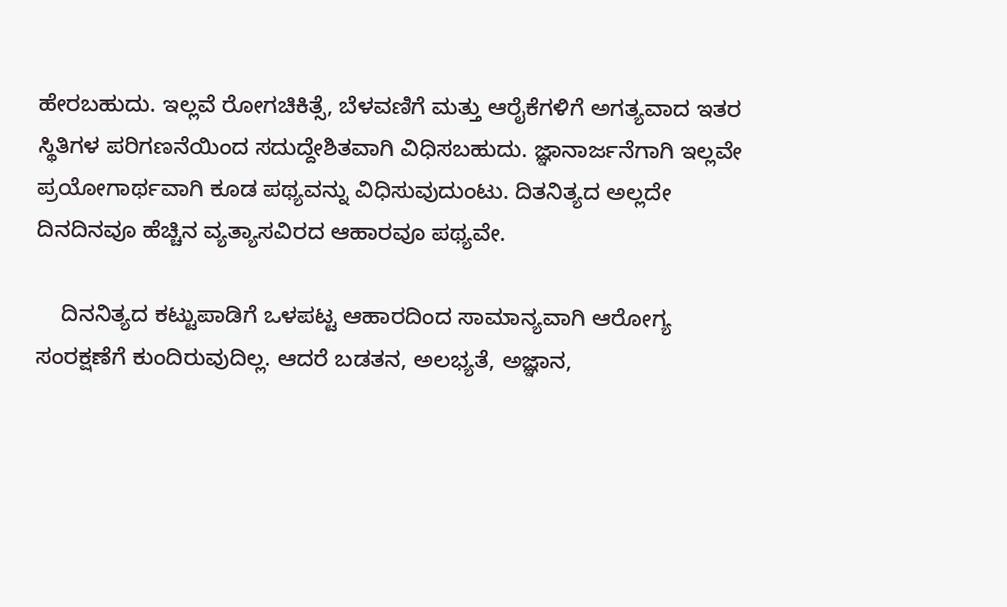ಹೇರಬಹುದು. ಇಲ್ಲವೆ ರೋಗಚಿಕಿತ್ಸೆ, ಬೆಳವಣಿಗೆ ಮತ್ತು ಆರೈಕೆಗಳಿಗೆ ಅಗತ್ಯವಾದ ಇತರ ಸ್ಥಿತಿಗಳ ಪರಿಗಣನೆಯಿಂದ ಸದುದ್ದೇಶಿತವಾಗಿ ವಿಧಿಸಬಹುದು. ಜ್ಞಾನಾರ್ಜನೆಗಾಗಿ ಇಲ್ಲವೇ ಪ್ರಯೋಗಾರ್ಥವಾಗಿ ಕೂಡ ಪಥ್ಯವನ್ನು ವಿಧಿಸುವುದುಂಟು. ದಿತನಿತ್ಯದ ಅಲ್ಲದೇ ದಿನದಿನವೂ ಹೆಚ್ಚಿನ ವ್ಯತ್ಯಾಸವಿರದ ಆಹಾರವೂ ಪಥ್ಯವೇ.

    ದಿನನಿತ್ಯದ ಕಟ್ಟುಪಾಡಿಗೆ ಒಳಪಟ್ಟ ಆಹಾರದಿಂದ ಸಾಮಾನ್ಯವಾಗಿ ಆರೋಗ್ಯ ಸಂರಕ್ಷಣೆಗೆ ಕುಂದಿರುವುದಿಲ್ಲ. ಆದರೆ ಬಡತನ, ಅಲಭ್ಯತೆ, ಅಜ್ಞಾನ,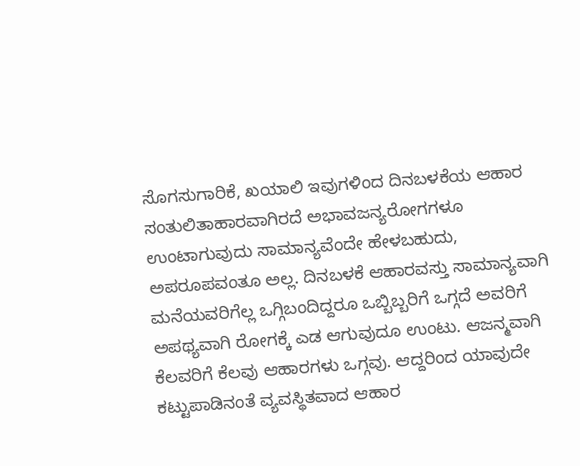ಸೊಗಸುಗಾರಿಕೆ, ಖಯಾಲಿ ಇವುಗಳಿಂದ ದಿನಬಳಕೆಯ ಆಹಾರ ಸಂತುಲಿತಾಹಾರವಾಗಿರದೆ ಅಭಾವಜನ್ಯರೋಗಗಳೂ ಉಂಟಾಗುವುದು ಸಾಮಾನ್ಯವೆಂದೇ ಹೇಳಬಹುದು, ಅಪರೂಪವಂತೂ ಅಲ್ಲ. ದಿನಬಳಕೆ ಆಹಾರವಸ್ತು ಸಾಮಾನ್ಯವಾಗಿ ಮನೆಯವರಿಗೆಲ್ಲ ಒಗ್ಗಿಬಂದಿದ್ದರೂ ಒಬ್ಬಿಬ್ಬರಿಗೆ ಒಗ್ಗದೆ ಅವರಿಗೆ ಅಪಥ್ಯವಾಗಿ ರೋಗಕ್ಕೆ ಎಡ ಆಗುವುದೂ ಉಂಟು. ಆಜನ್ಮವಾಗಿ ಕೆಲವರಿಗೆ ಕೆಲವು ಆಹಾರಗಳು ಒಗ್ಗವು. ಆದ್ದರಿಂದ ಯಾವುದೇ ಕಟ್ಟುಪಾಡಿನಂತೆ ವ್ಯವಸ್ಥಿತವಾದ ಆಹಾರ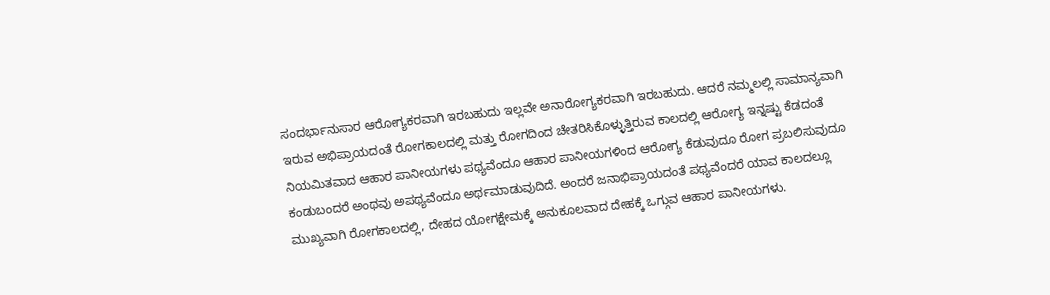ಸಂದರ್ಭಾನುಸಾರ ಆರೋಗ್ಯಕರವಾಗಿ ಇರಬಹುದು ಇಲ್ಲವೇ ಅನಾರೋಗ್ಯಕರವಾಗಿ ಇರಬಹುದು. ಆದರೆ ನಮ್ಮಲಲ್ಲಿ ಸಾಮಾನ್ಯವಾಗಿ ಇರುವ ಅಭಿಪ್ರಾಯದಂತೆ ರೋಗಕಾಲದಲ್ಲಿ ಮತ್ತು ರೋಗದಿಂದ ಚೇತರಿಸಿಕೊಳ್ಳುತ್ತಿರುವ ಕಾಲದಲ್ಲಿ ಆರೋಗ್ಯ ಇನ್ನಷ್ಟು ಕೆಡದಂತೆ ನಿಯಮಿತವಾದ ಆಹಾರ ಪಾನೀಯಗಳು ಪಥ್ಯವೆಂದೂ ಆಹಾರ ಪಾನೀಯಗಳಿಂದ ಆರೋಗ್ಯ ಕೆಡುವುದೂ ರೋಗ ಪ್ರಬಲಿಸುವುದೂ ಕಂಡುಬಂದರೆ ಅಂಥವು ಅಪಥ್ಯವೆಂದೂ ಅರ್ಥಮಾಡುವುದಿದೆ. ಅಂದರೆ ಜನಾಭಿಪ್ರಾಯದಂತೆ ಪಥ್ಯವೆಂದರೆ ಯಾವ ಕಾಲದಲ್ಲೂ ಮುಖ್ಯವಾಗಿ ರೋಗಕಾಲದಲ್ಲಿ, ದೇಹದ ಯೋಗಕ್ಷೇಮಕ್ಕೆ ಅನುಕೂಲವಾದ ದೇಹಕ್ಕೆ ಒಗ್ಗುವ ಆಹಾರ ಪಾನೀಯಗಳು.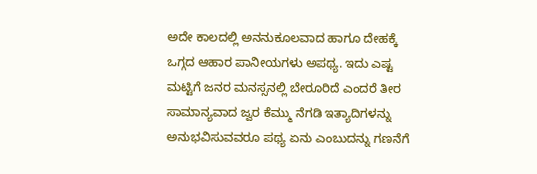ಅದೇ ಕಾಲದಲ್ಲಿ ಅನನುಕೂಲವಾದ ಹಾಗೂ ದೇಹಕ್ಕೆ ಒಗ್ಗದ ಆಹಾರ ಪಾನೀಯಗಳು ಅಪಥ್ಯ. ಇದು ಎಷ್ಟ ಮಟ್ಟಿಗೆ ಜನರ ಮನಸ್ಸನಲ್ಲಿ ಬೇರೂರಿದೆ ಎಂದರೆ ತೀರ ಸಾಮಾನ್ಯವಾದ ಜ್ವರ ಕೆಮ್ಮು ನೆಗಡಿ ಇತ್ಯಾದಿಗಳನ್ನು ಅನುಭವಿಸುವವರೂ ಪಥ್ಯ ಏನು ಎಂಬುದನ್ನು ಗಣನೆಗೆ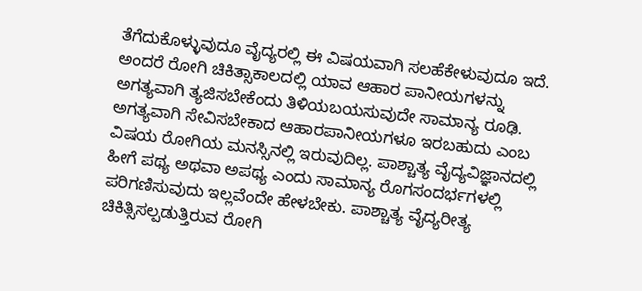ತೆಗೆದುಕೊಳ್ಳುವುದೂ ವೈದ್ಯರಲ್ಲಿ ಈ ವಿಷಯವಾಗಿ ಸಲಹೆಕೇಳುವುದೂ ಇದೆ. ಅಂದರೆ ರೋಗಿ ಚಿಕಿತ್ಸಾಕಾಲದಲ್ಲಿ ಯಾವ ಆಹಾರ ಪಾನೀಯಗಳನ್ನು ಅಗತ್ಯವಾಗಿ ತ್ಯಜಿಸಬೇಕೆಂದು ತಿಳಿಯಬಯಸುವುದೇ ಸಾಮಾನ್ಯ ರೂಢಿ. ಅಗತ್ಯವಾಗಿ ಸೇವಿಸಬೇಕಾದ ಆಹಾರಪಾನೀಯಗಳೂ ಇರಬಹುದು ಎಂಬ ವಿಷಯ ರೋಗಿಯ ಮನಸ್ಸಿನಲ್ಲಿ ಇರುವುದಿಲ್ಲ. ಪಾಶ್ಚಾತ್ಯ ವೈದ್ಯವಿಜ್ಞಾನದಲ್ಲಿ ಹೀಗೆ ಪಥ್ಯ ಅಥವಾ ಅಪಥ್ಯ ಎಂದು ಸಾಮಾನ್ಯ ರೊಗಸಂದರ್ಭಗಳಲ್ಲಿ ಪರಿಗಣಿಸುವುದು ಇಲ್ಲವೆಂದೇ ಹೇಳಬೇಕು. ಪಾಶ್ಚಾತ್ಯ ವೈದ್ಯರೀತ್ಯ ಚಿಕಿತ್ಸಿಸಲ್ಪಡುತ್ತಿರುವ ರೋಗಿ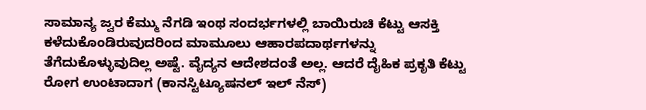ಸಾಮಾನ್ಯ ಜ್ವರ ಕೆಮ್ಮು ನೆಗಡಿ ಇಂಥ ಸಂದರ್ಭಗಳಲ್ಲಿ ಬಾಯಿರುಚಿ ಕೆಟ್ಟು ಆಸಕ್ತಿ ಕಳೆದುಕೊಂಡಿರುವುದರಿಂದ ಮಾಮೂಲು ಆಹಾರಪದಾರ್ಥಗಳನ್ನು ತೆಗೆದುಕೊಳ್ಳುವುದಿಲ್ಲ ಅಷ್ಟೆ. ವೈದ್ಯನ ಆದೇಶದಂತೆ ಅಲ್ಲ. ಆದರೆ ದೈಹಿಕ ಪ್ರಕೃತಿ ಕೆಟ್ಟು ರೋಗ ಉಂಟಾದಾಗ (ಕಾನಸ್ಟಿಟ್ಯೂಷನಲ್ ಇಲ್ ನೆಸ್)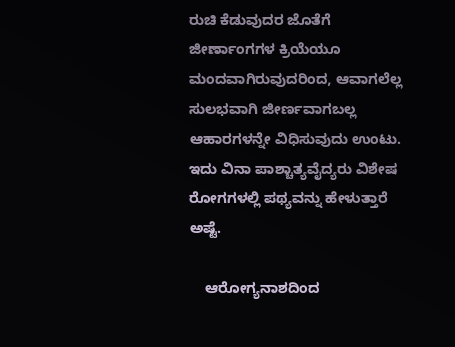ರುಚಿ ಕೆಡುವುದರ ಜೊತೆಗೆ ಜೀರ್ಣಾಂಗಗಳ ಕ್ರಿಯೆಯೂ ಮಂದವಾಗಿರುವುದರಿಂದ, ಆವಾಗಲೆಲ್ಲ ಸುಲಭವಾಗಿ ಜೀರ್ಣವಾಗಬಲ್ಲ ಆಹಾರಗಳನ್ನೇ ವಿಧಿಸುವುದು ಉಂಟು. ಇದು ವಿನಾ ಪಾಶ್ಚಾತ್ಯವೈದ್ಯರು ವಿಶೇಷ ರೋಗಗಳಲ್ಲಿ ಪಥ್ಯವನ್ನು ಹೇಳುತ್ತಾರೆ ಅಷ್ಟೆ.

    ಆರೋಗ್ಯನಾಶದಿಂದ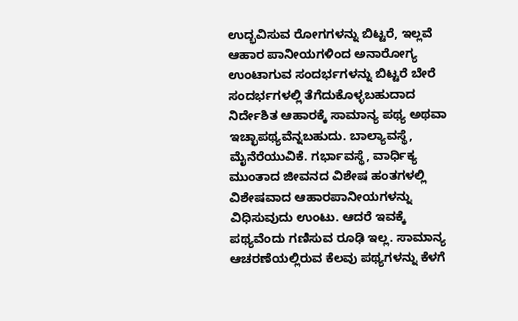ಉದ್ಭವಿಸುವ ರೋಗಗಳನ್ನು ಬಿಟ್ಟರೆ, ಇಲ್ಲವೆ ಆಹಾರ ಪಾನೀಯಗಳಿಂದ ಅನಾರೋಗ್ಯ ಉಂಟಾಗುವ ಸಂದರ್ಭಗಳನ್ನು ಬಿಟ್ಟರೆ ಬೇರೆ ಸಂದರ್ಭಗಳಲ್ಲಿ ತೆಗೆದುಕೊಳ್ಳಬಹುದಾದ ನಿರ್ದೇಶಿತ ಆಹಾರಕ್ಕೆ ಸಾಮಾನ್ಯ ಪಥ್ಯ ಅಥವಾ ಇಚ್ಛಾಪಥ್ಯವೆನ್ನಬಹುದು. ಬಾಲ್ಯಾವಸ್ಥೆ, ಮೈನೆರೆಯುವಿಕೆ. ಗರ್ಭಾವಸ್ಥೆ, ವಾರ್ಧಿಕ್ಯ ಮುಂತಾದ ಜೀವನದ ವಿಶೇಷ ಹಂತಗಳಲ್ಲಿ ವಿಶೇಷವಾದ ಆಹಾರಪಾನೀಯಗಳನ್ನು ವಿಧಿಸುವುದು ಉಂಟು. ಆದರೆ ಇವಕ್ಕೆ ಪಥ್ಯವೆಂದು ಗಣಿಸುವ ರೂಢಿ ಇಲ್ಲ. ಸಾಮಾನ್ಯ ಆಚರಣೆಯಲ್ಲಿರುವ ಕೆಲವು ಪಥ್ಯಗಳನ್ನು ಕೆಳಗೆ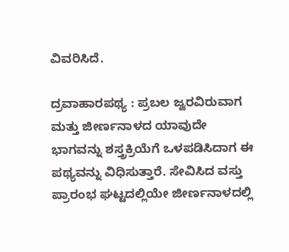ವಿವರಿಸಿದೆ.

ದ್ರವಾಹಾರಪಥ್ಯ : ಪ್ರಬಲ ಜ್ವರವಿರುವಾಗ ಮತ್ತು ಜೀರ್ಣನಾಳದ ಯಾವುದೇ ಭಾಗವನ್ನು ಶಸ್ತ್ರಕ್ರಿಯೆಗೆ ಒಳಪಡಿಸಿದಾಗ ಈ ಪಥ್ಯವನ್ನು ವಿಧಿಸುತ್ತಾರೆ. ಸೇವಿಸಿದ ವಸ್ತು ಪ್ರಾರಂಭ ಘಟ್ಟದಲ್ಲಿಯೇ ಜೀರ್ಣನಾಳದಲ್ಲಿ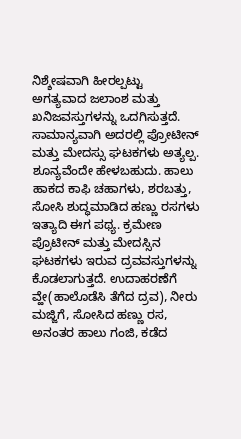ನಿಶ್ಶೇಷವಾಗಿ ಹೀರಲ್ಪಟ್ಟು ಅಗತ್ಯವಾದ ಜಲಾಂಶ ಮತ್ತು ಖನಿಜವಸ್ತುಗಳನ್ನು ಒದಗಿಸುತ್ತದೆ. ಸಾಮಾನ್ಯವಾಗಿ ಅದರಲ್ಲಿ ಪ್ರೋಟೀನ್ ಮತ್ತು ಮೇದಸ್ಸು ಘಟಕಗಳು ಅತ್ಯಲ್ಪ. ಶೂನ್ಯವೆಂದೇ ಹೇಳಬಹುದು. ಹಾಲು ಹಾಕದ ಕಾಫಿ ಚಹಾಗಳು, ಶರಬತ್ತು, ಸೋಸಿ ಶುದ್ಧಮಾಡಿದ ಹಣ್ಣು ರಸಗಳು ಇತ್ಯಾದಿ ಈಗ ಪಥ್ಯ. ಕ್ರಮೇಣ ಪ್ರೊಟೀನ್ ಮತ್ತು ಮೇದಸ್ಸಿನ ಘಟಕಗಳು ಇರುವ ದ್ರವವಸ್ತುಗಳನ್ನು ಕೊಡಲಾಗುತ್ತದೆ. ಉದಾಹರಣೆಗೆ ವ್ಹೇ(ಹಾಲೊಡೆಸಿ ತೆಗೆದ ದ್ರವ), ನೀರು ಮಜ್ಜಿಗೆ, ಸೋಸಿದ ಹಣ್ಣು ರಸ, ಅನಂತರ ಹಾಲು ಗಂಜಿ, ಕಡೆದ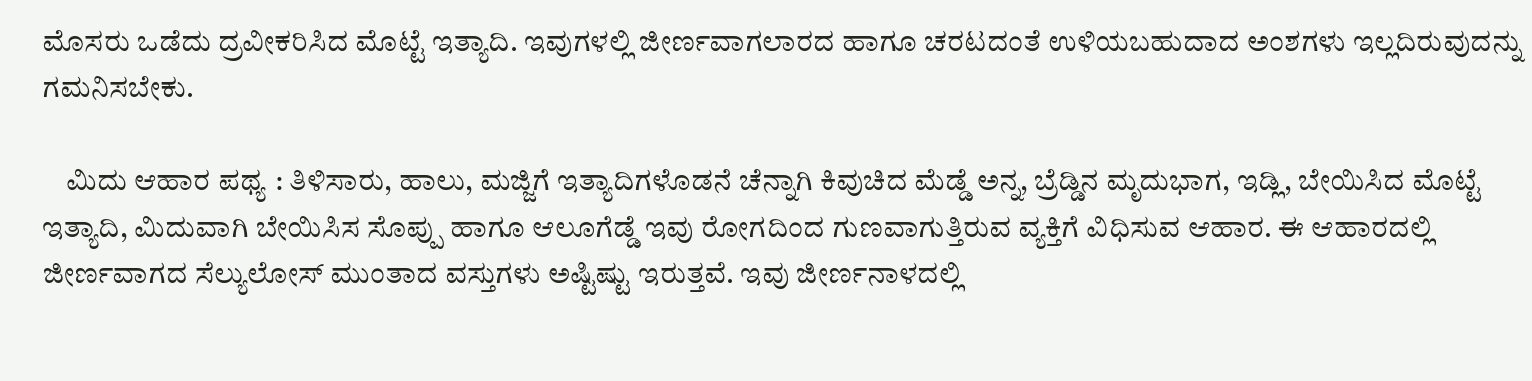ಮೊಸರು ಒಡೆದು ದ್ರವೀಕರಿಸಿದ ಮೊಟ್ಟೆ ಇತ್ಯಾದಿ. ಇವುಗಳಲ್ಲಿ ಜೀರ್ಣವಾಗಲಾರದ ಹಾಗೂ ಚರಟದಂತೆ ಉಳಿಯಬಹುದಾದ ಅಂಶಗಳು ಇಲ್ಲದಿರುವುದನ್ನು ಗಮನಿಸಬೇಕು.

    ಮಿದು ಆಹಾರ ಪಥ್ಯ : ತಿಳಿಸಾರು, ಹಾಲು, ಮಜ್ಜಿಗೆ ಇತ್ಯಾದಿಗಳೊಡನೆ ಚೆನ್ನಾಗಿ ಕಿವುಚಿದ ಮೆಡ್ಡೆ ಅನ್ನ, ಬ್ರೆಡ್ಡಿನ ಮೃದುಭಾಗ, ಇಡ್ಲಿ, ಬೇಯಿಸಿದ ಮೊಟ್ಟೆ ಇತ್ಯಾದಿ, ಮಿದುವಾಗಿ ಬೇಯಿಸಿಸ ಸೊಪ್ಪು ಹಾಗೂ ಆಲೂಗೆಡ್ಡೆ ಇವು ರೋಗದಿಂದ ಗುಣವಾಗುತ್ತಿರುವ ವ್ಯಕ್ತಿಗೆ ವಿಧಿಸುವ ಆಹಾರ. ಈ ಆಹಾರದಲ್ಲಿ ಜೀರ್ಣವಾಗದ ಸೆಲ್ಯುಲೋಸ್ ಮುಂತಾದ ವಸ್ತುಗಳು ಅಷ್ಟಿಷ್ಟು ಇರುತ್ತವೆ. ಇವು ಜೀರ್ಣನಾಳದಲ್ಲಿ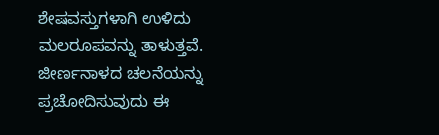ಶೇಷವಸ್ತುಗಳಾಗಿ ಉಳಿದು ಮಲರೂಪವನ್ನು ತಾಳುತ್ತವೆ. ಜೀರ್ಣನಾಳದ ಚಲನೆಯನ್ನು ಪ್ರಚೋದಿಸುವುದು ಈ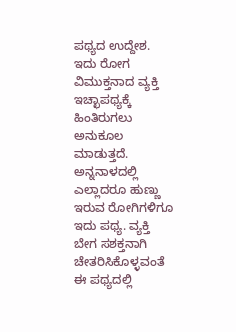ಪಥ್ಯದ ಉದ್ದೇಶ. ಇದು ರೋಗ ವಿಮುಕ್ತನಾದ ವ್ಯಕ್ತಿ ಇಚ್ಛಾಪಥ್ಯಕ್ಕೆ ಹಿಂತಿರುಗಲು ಅನುಕೂಲ ಮಾಡುತ್ತದೆ. ಅನ್ನನಾಳದಲ್ಲಿ ಎಲ್ಲಾದರೂ ಹುಣ್ಣು ಇರುವ ರೋಗಿಗಳಿಗೂ ಇದು ಪಥ್ಯ. ವ್ಯಕ್ತಿ ಬೇಗ ಸಶಕ್ತನಾಗಿ ಚೇತರಿಸಿಕೊಳ್ಳವಂತೆ ಈ ಪಥ್ಯದಲ್ಲಿ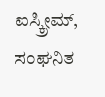ಐಸ್ಕ್ರೀಮ್, ಸಂಘನಿತ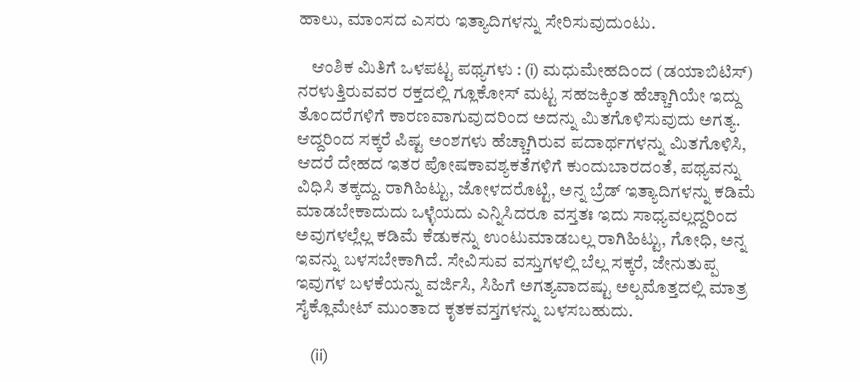ಹಾಲು, ಮಾಂಸದ ಎಸರು ಇತ್ಯಾದಿಗಳನ್ನು ಸೇರಿಸುವುದುಂಟು.

    ಆಂಶಿಕ ಮಿತಿಗೆ ಒಳಪಟ್ಟ ಪಥ್ಯಗಳು : (i) ಮಧುಮೇಹದಿಂದ (ಡಯಾಬಿಟಿಸ್) ನರಳುತ್ತಿರುವವರ ರಕ್ತದಲ್ಲಿ ಗ್ಲೂಕೋಸ್ ಮಟ್ಟ ಸಹಜಕ್ಕಿಂತ ಹೆಚ್ಚಾಗಿಯೇ ಇದ್ದು ತೊಂದರೆಗಳಿಗೆ ಕಾರಣವಾಗುವುದರಿಂದ ಅದನ್ನು ಮಿತಗೊಳಿಸುವುದು ಅಗತ್ಯ. ಆದ್ದರಿಂದ ಸಕ್ಕರೆ ಪಿಷ್ಟ ಅಂಶಗಳು ಹೆಚ್ಚಾಗಿರುವ ಪದಾರ್ಥಗಳನ್ನು ಮಿತಗೊಳಿಸಿ, ಆದರೆ ದೇಹದ ಇತರ ಪೋಷಕಾವಶ್ಯಕತೆಗಳಿಗೆ ಕುಂದುಬಾರದಂತೆ, ಪಥ್ಯವನ್ನು ವಿಧಿಸಿ ತಕ್ಕದ್ದು. ರಾಗಿಹಿಟ್ಟು, ಜೋಳದರೊಟ್ಟಿ, ಅನ್ನ ಬ್ರೆಡ್ ಇತ್ಯಾದಿಗಳನ್ನು ಕಡಿಮೆ ಮಾಡಬೇಕಾದುದು ಒಳ್ಳೆಯದು ಎನ್ನಿಸಿದರೂ ವಸ್ತತಃ ಇದು ಸಾಧ್ಯವಲ್ಲದ್ದರಿಂದ ಅವುಗಳಲ್ಲೆಲ್ಲ ಕಡಿಮೆ ಕೆಡುಕನ್ನು ಉಂಟುಮಾಡಬಲ್ಲ ರಾಗಿಹಿಟ್ಟು, ಗೋಧಿ, ಅನ್ನ ಇವನ್ನು ಬಳಸಬೇಕಾಗಿದೆ. ಸೇವಿಸುವ ವಸ್ತುಗಳಲ್ಲಿ ಬೆಲ್ಲ ಸಕ್ಕರೆ, ಜೇನುತುಪ್ಪ ಇವುಗಳ ಬಳಕೆಯನ್ನು ವರ್ಜಿಸಿ, ಸಿಹಿಗೆ ಅಗತ್ಯವಾದಷ್ಟು ಅಲ್ಪಮೊತ್ತದಲ್ಲಿ ಮಾತ್ರ ಸೈಕ್ಲೊಮೇಟ್ ಮುಂತಾದ ಕೃತಕವಸ್ತಗಳನ್ನು ಬಳಸಬಹುದು.

    (ii)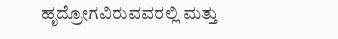ಹೃದ್ರೋಗವಿರುವವರಲ್ಲಿ ಮತ್ತು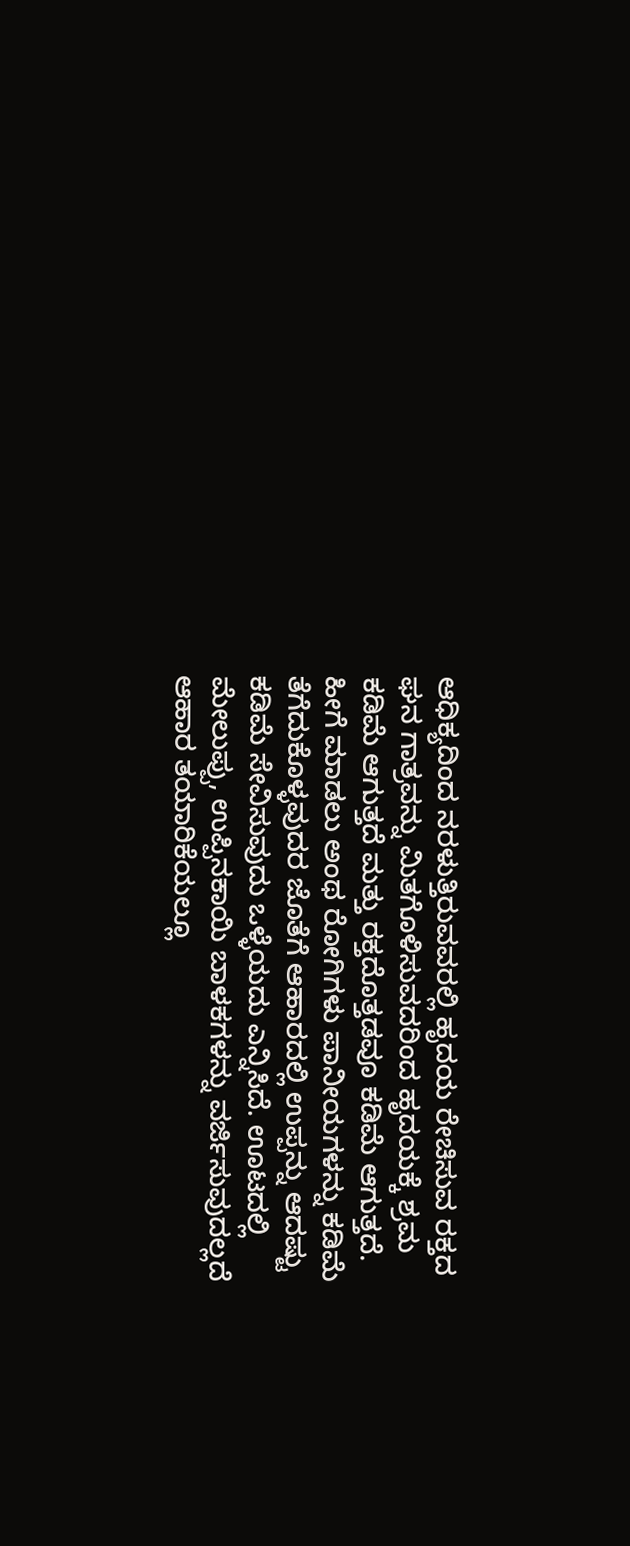ಆಧಿಕ್ಯದಿಂದ ನರಳುತ್ತಿರುವವರಲ್ಲಿ ಹೃದಯ ರೇಚಿಸುವ ರಕ್ತದ ಘನ ಗಾತ್ರವನ್ನು ಮಿತಗೊಳಿಸುವದರಿಂದ ಹೃದಯಕ್ಕೆ ಶ್ರಮ ಕಡಿಮೆ ಆಗುತ್ತದೆ ಮತ್ತು ರಕ್ತದೊತ್ತಡವೂ ಕಡಿಮೆ ಆಗುತ್ತದೆ. ಹೀಗೆ ಮಾಡಲು ಅಂಥ ರೋಗಿಗಳು ಪಾನೀಯಗಳನ್ನು ಕಡಿಮೆ ತೆಗೆದುಕೊಳ್ಳವುದರ ಜೊತೆಗೆ ಆಹಾರದಲ್ಲಿ ಉಪ್ಪನ್ನು ಆದಷ್ಟು ಕಡಿಮೆ ಸೇವಿಸುವುದು ಒಳ್ಳೆಯದು ಎನ್ನಿಸಿದೆ. ಊಟದಲ್ಲಿ ಮೇಲುಪ್ಪು, ಉಪ್ಪಿನಕಾಯಿ ಬಾಳಕಗಳನ್ನು ವರ್ಜಿಸುವುದಲ್ಲದೆ ಆಹಾರ ತಯಾರಿಕೆಯಲ್ಲೂ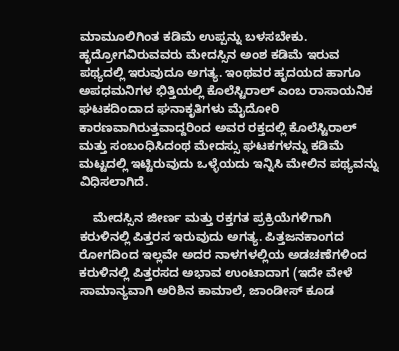ಮಾಮೂಲಿಗಿಂತ ಕಡಿಮೆ ಉಪ್ಪನ್ನು ಬಳಸಬೇಕು. ಹೃದ್ರೋಗವಿರುವವರು ಮೇದಸ್ಸಿನ ಅಂಶ ಕಡಿಮೆ ಇರುವ ಪಥ್ಯದಲ್ಲಿ ಇರುವುದೂ ಅಗತ್ಯ. ಇಂಥವರ ಹೃದಯದ ಹಾಗೂ ಅಪಧಮನಿಗಳ ಭಿತ್ತಿಯಲ್ಲಿ ಕೊಲೆಸ್ಟಿರಾಲ್ ಎಂಬ ರಾಸಾಯನಿಕ ಘಟಕದಿಂದಾದ ಘನಾಕೃತಿಗಳು ಮೈದೋರಿ ಕಾರಣವಾಗಿರುತ್ತವಾದ್ದರಿಂದ ಅವರ ರಕ್ತದಲ್ಲಿ ಕೊಲೆಸ್ಟಿರಾಲ್ ಮತ್ತು ಸಂಬಂಧಿಸಿದಂಥ ಮೇದಸ್ಸು ಘಟಕಗಳನ್ನು ಕಡಿಮೆ ಮಟ್ಟದಲ್ಲಿ ಇಟ್ಟಿರುವುದು ಒಳ್ಳೆಯದು ಇನ್ನಿಸಿ ಮೇಲಿನ ಪಥ್ಯವನ್ನು ವಿಧಿಸಲಾಗಿದೆ.

    ಮೇದಸ್ಸಿನ ಜೀರ್ಣ ಮತ್ತು ರಕ್ತಗತ ಪ್ರಕ್ರಿಯೆಗಳಿಗಾಗಿ ಕರುಳಿನಲ್ಲಿ ಪಿತ್ತರಸ ಇರುವುದು ಅಗತ್ಯ. ಪಿತ್ತಜನಕಾಂಗದ ರೋಗದಿಂದ ಇಲ್ಲವೇ ಅದರ ನಾಳಗಳಲ್ಲಿಯ ಅಡಚಣೆಗಳಿಂದ ಕರುಳಿನಲ್ಲಿ ಪಿತ್ತರಸದ ಅಭಾವ ಉಂಟಾದಾಗ (ಇದೇ ವೇಳೆ ಸಾಮಾನ್ಯವಾಗಿ ಅರಿಶಿನ ಕಾಮಾಲೆ, ಜಾಂಡೀಸ್ ಕೂಡ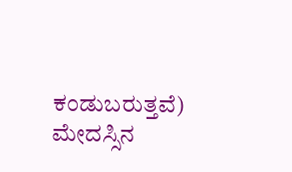ಕಂಡುಬರುತ್ತವೆ) ಮೇದಸ್ಸಿನ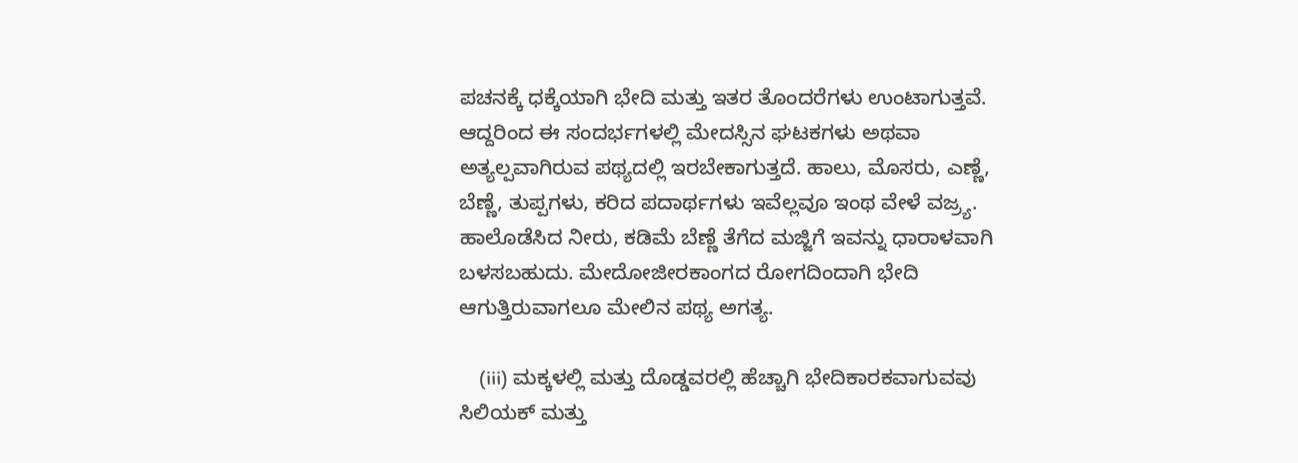ಪಚನಕ್ಕೆ ಧಕ್ಕೆಯಾಗಿ ಭೇದಿ ಮತ್ತು ಇತರ ತೊಂದರೆಗಳು ಉಂಟಾಗುತ್ತವೆ. ಆದ್ದರಿಂದ ಈ ಸಂದರ್ಭಗಳಲ್ಲಿ ಮೇದಸ್ಸಿನ ಘಟಕಗಳು ಅಥವಾ ಅತ್ಯಲ್ಪವಾಗಿರುವ ಪಥ್ಯದಲ್ಲಿ ಇರಬೇಕಾಗುತ್ತದೆ. ಹಾಲು, ಮೊಸರು, ಎಣ್ಣೆ, ಬೆಣ್ಣೆ, ತುಪ್ಪಗಳು, ಕರಿದ ಪದಾರ್ಥಗಳು ಇವೆಲ್ಲವೂ ಇಂಥ ವೇಳೆ ವಜ್ರ್ಯ. ಹಾಲೊಡೆಸಿದ ನೀರು, ಕಡಿಮೆ ಬೆಣ್ಣೆ ತೆಗೆದ ಮಜ್ಜಿಗೆ ಇವನ್ನು ಧಾರಾಳವಾಗಿ ಬಳಸಬಹುದು. ಮೇದೋಜೀರಕಾಂಗದ ರೋಗದಿಂದಾಗಿ ಭೇದಿ ಆಗುತ್ತಿರುವಾಗಲೂ ಮೇಲಿನ ಪಥ್ಯ ಅಗತ್ಯ.

    (iii) ಮಕ್ಕಳಲ್ಲಿ ಮತ್ತು ದೊಡ್ಡವರಲ್ಲಿ ಹೆಚ್ಚಾಗಿ ಭೇದಿಕಾರಕವಾಗುವವು ಸಿಲಿಯಕ್ ಮತ್ತು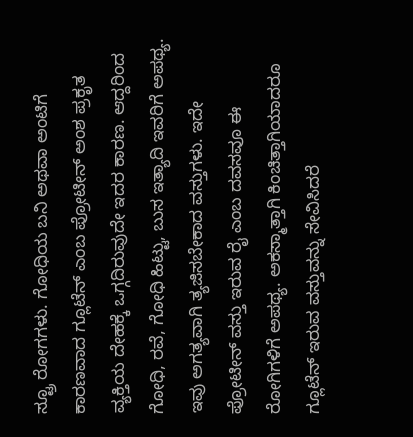ಸ್ಟ್ರೂ ರೋಗಗಳು. ಗೋಧಿಯ ಬನಿ ಅಥವಾ ಅಂಟಿಗೆ ಕಾರಣವಾದ ಗ್ಲೂಟೆನ್ ಎಂಬ ಪ್ರೋಟೀನ್ ಅಂಶ ಪ್ರಕೃತ ವ್ಯಕ್ತಿಯ ದೇಹಕ್ಕೆ ಒಗ್ಗದಿರುವುದೇ ಇದರ ಕಾರಣ. ಆದ್ದರಿಂದ ಗೋಧಿ, ರವೆ, ಗೋಧಿ ಹಿಟ್ಟು, ಬುಸ ಇತ್ಯಾದಿ ಇವರಿಗೆ ಅಪಥ್ಯ. ಇವು ಅಗತ್ಯವಾಗಿ ತ್ಯಜಿಸಬೇಕಾದ ವಸ್ತುಗಳು. ಇದೇ ಪ್ರೋಟೀನ್ ವಸ್ತು ಇರುವ ರೈ ಎಂಬ ದವಸವೂ ಈ ರೋಗಿಗಳಿಗೆ ಅಪಥ್ಯ. ಅಕಸ್ಮಾತ್ತಾಗಿ ಕಿಂಚಿತ್ತಾಗಿಯಾದರೂ ಗ್ಲೂಟೆನ್ ಇರುವ ವಸ್ತುವನ್ನು ಸೇವಿಸಿದರೆ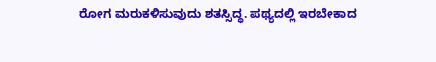ರೋಗ ಮರುಕಳಿಸುವುದು ಶತಸ್ಸಿದ್ಧ. ಪಥ್ಯದಲ್ಲಿ ಇರಬೇಕಾದ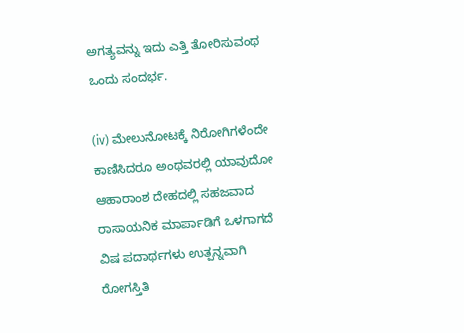ಅಗತ್ಯವನ್ನು ಇದು ಎತ್ತಿ ತೋರಿಸುವಂಥ ಒಂದು ಸಂದರ್ಭ.

(iv) ಮೇಲುನೋಟಕ್ಕೆ ನಿರೋಗಿಗಳೆಂದೇ ಕಾಣಿಸಿದರೂ ಅಂಥವರಲ್ಲಿ ಯಾವುದೋ ಆಹಾರಾಂಶ ದೇಹದಲ್ಲಿ ಸಹಜವಾದ ರಾಸಾಯನಿಕ ಮಾರ್ಪಾಡಿಗೆ ಒಳಗಾಗದೆ ವಿಷ ಪದಾರ್ಥಗಳು ಉತ್ಪನ್ನವಾಗಿ ರೋಗಸ್ತಿತಿ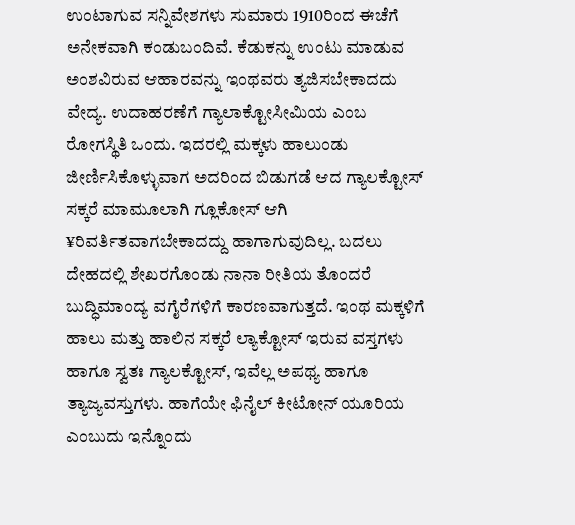ಉಂಟಾಗುವ ಸನ್ನಿವೇಶಗಳು ಸುಮಾರು 1910ರಿಂದ ಈಚೆಗೆ ಅನೇಕವಾಗಿ ಕಂಡುಬಂದಿವೆ. ಕೆಡುಕನ್ನು ಉಂಟು ಮಾಡುವ ಅಂಶವಿರುವ ಆಹಾರವನ್ನು ಇಂಥವರು ತ್ಯಜಿಸಬೇಕಾದದು ವೇದ್ಯ. ಉದಾಹರಣೆಗೆ ಗ್ಯಾಲಾಕ್ಟೋಸೀಮಿಯ ಎಂಬ ರೋಗಸ್ಥಿತಿ ಒಂದು. ಇದರಲ್ಲಿ ಮಕ್ಕಳು ಹಾಲುಂಡು ಜೀರ್ಣಿಸಿಕೊಳ್ಳುವಾಗ ಅದರಿಂದ ಬಿಡುಗಡೆ ಆದ ಗ್ಯಾಲಕ್ಟೋಸ್ ಸಕ್ಕರೆ ಮಾಮೂಲಾಗಿ ಗ್ಲೂಕೋಸ್ ಆಗಿ ¥ರಿವರ್ತಿತವಾಗಬೇಕಾದದ್ದು ಹಾಗಾಗುವುದಿಲ್ಲ. ಬದಲು ದೇಹದಲ್ಲಿ ಶೇಖರಗೊಂಡು ನಾನಾ ರೀತಿಯ ತೊಂದರೆ ಬುದ್ಧಿಮಾಂದ್ಯ ವಗೈರೆಗಳಿಗೆ ಕಾರಣವಾಗುತ್ತದೆ. ಇಂಥ ಮಕ್ಕಳಿಗೆ ಹಾಲು ಮತ್ತು ಹಾಲಿನ ಸಕ್ಕರೆ ಲ್ಯಾಕ್ಟೋಸ್ ಇರುವ ವಸ್ತಗಳು ಹಾಗೂ ಸ್ವತಃ ಗ್ಯಾಲಕ್ಟೋಸ್, ಇವೆಲ್ಲ ಅಪಥ್ಯ ಹಾಗೂ ತ್ಯಾಜ್ಯವಸ್ತುಗಳು. ಹಾಗೆಯೇ ಫಿನೈಲ್ ಕೀಟೋನ್ ಯೂರಿಯ ಎಂಬುದು ಇನ್ನೊಂದು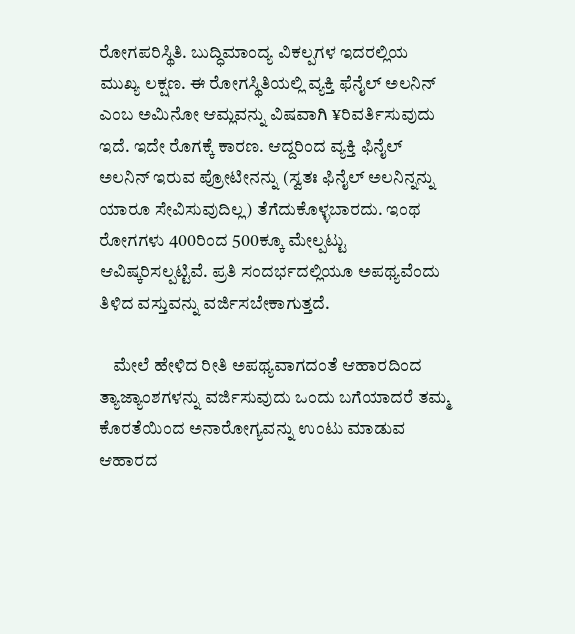ರೋಗಪರಿಸ್ಥಿತಿ. ಬುದ್ಧಿಮಾಂದ್ಯ ವಿಕಲ್ಪಗಳ ಇದರಲ್ಲಿಯ ಮುಖ್ಯ ಲಕ್ಷಣ. ಈ ರೋಗಸ್ಥಿತಿಯಲ್ಲಿ ವ್ಯಕ್ತಿ ಫೆನೈಲ್ ಅಲನಿನ್ ಎಂಬ ಅಮಿನೋ ಆಮ್ಲವನ್ನು ವಿಷವಾಗಿ ¥ರಿವರ್ತಿಸುವುದು ಇದೆ. ಇದೇ ರೊಗಕ್ಕೆ ಕಾರಣ. ಆದ್ದರಿಂದ ವ್ಯಕ್ತಿ ಫಿನೈಲ್ ಅಲನಿನ್ ಇರುವ ಪ್ರೋಟೀನನ್ನು (ಸ್ವತಃ ಫಿನೈಲ್ ಅಲನಿನ್ನನ್ನು ಯಾರೂ ಸೇವಿಸುವುದಿಲ್ಲ) ತೆಗೆದುಕೊಳ್ಳಬಾರದು. ಇಂಥ ರೋಗಗಳು 400ರಿಂದ 500ಕ್ಕೂ ಮೇಲ್ಪಟ್ಟು ಆವಿಷ್ಕರಿಸಲ್ಪಟ್ಟಿವೆ. ಪ್ರತಿ ಸಂದರ್ಭದಲ್ಲಿಯೂ ಅಪಥ್ಯವೆಂದು ತಿಳಿದ ವಸ್ತುವನ್ನು ವರ್ಜಿಸಬೇಕಾಗುತ್ತದೆ.

    ಮೇಲೆ ಹೇಳಿದ ರೀತಿ ಅಪಥ್ಯವಾಗದಂತೆ ಆಹಾರದಿಂದ ತ್ಯಾಜ್ಯಾಂಶಗಳನ್ನು ವರ್ಜಿಸುವುದು ಒಂದು ಬಗೆಯಾದರೆ ತಮ್ಮ ಕೊರತೆಯಿಂದ ಅನಾರೋಗ್ಯವನ್ನು ಉಂಟು ಮಾಡುವ ಆಹಾರದ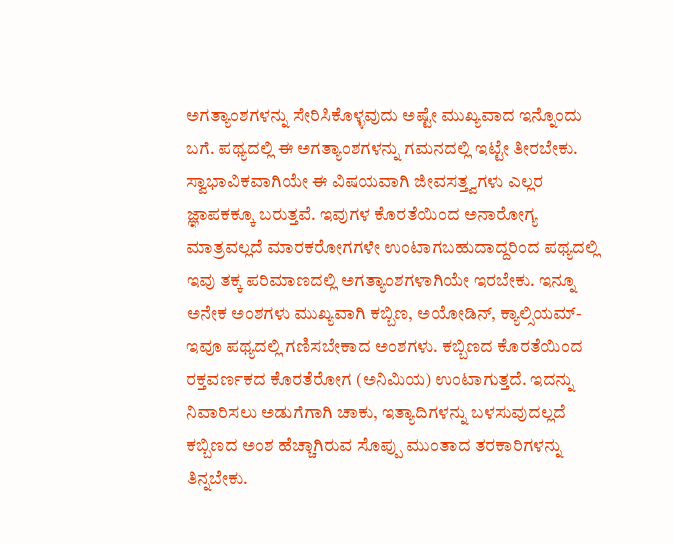ಅಗತ್ಯಾಂಶಗಳನ್ನು ಸೇರಿಸಿಕೊಳ್ಳವುದು ಅಷ್ಟೇ ಮುಖ್ಯವಾದ ಇನ್ನೊಂದು ಬಗೆ. ಪಥ್ಯದಲ್ಲಿ ಈ ಅಗತ್ಯಾಂಶಗಳನ್ನು ಗಮನದಲ್ಲಿ ಇಟ್ಟೇ ತೀರಬೇಕು. ಸ್ವಾಭಾವಿಕವಾಗಿಯೇ ಈ ವಿಷಯವಾಗಿ ಜೀವಸತ್ತ್ವಗಳು ಎಲ್ಲರ ಜ್ಞಾಪಕಕ್ಕೂ ಬರುತ್ತವೆ. ಇವುಗಳ ಕೊರತೆಯಿಂದ ಅನಾರೋಗ್ಯ ಮಾತ್ರವಲ್ಲದೆ ಮಾರಕರೋಗಗಳೇ ಉಂಟಾಗಬಹುದಾದ್ದರಿಂದ ಪಥ್ಯದಲ್ಲಿ ಇವು ತಕ್ಕ ಪರಿಮಾಣದಲ್ಲಿ ಅಗತ್ಯಾಂಶಗಳಾಗಿಯೇ ಇರಬೇಕು. ಇನ್ನೂ ಅನೇಕ ಅಂಶಗಳು ಮುಖ್ಯವಾಗಿ ಕಬ್ಬಿಣ, ಅಯೋಡಿನ್, ಕ್ಯಾಲ್ಸಿಯಮ್-ಇವೂ ಪಥ್ಯದಲ್ಲಿ ಗಣಿಸಬೇಕಾದ ಅಂಶಗಳು. ಕಬ್ಬಿಣದ ಕೊರತೆಯಿಂದ ರಕ್ತವರ್ಣಕದ ಕೊರತೆರೋಗ (ಅನಿಮಿಯ) ಉಂಟಾಗುತ್ತದೆ. ಇದನ್ನು ನಿವಾರಿಸಲು ಅಡುಗೆಗಾಗಿ ಚಾಕು, ಇತ್ಯಾದಿಗಳನ್ನು ಬಳಸುವುದಲ್ಲದೆ ಕಬ್ಬಿಣದ ಅಂಶ ಹೆಚ್ಚಾಗಿರುವ ಸೊಪ್ಪು ಮುಂತಾದ ತರಕಾರಿಗಳನ್ನು ತಿನ್ನಬೇಕು.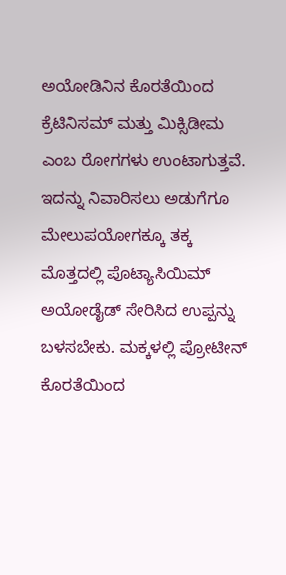ಅಯೋಡಿನಿನ ಕೊರತೆಯಿಂದ ಕ್ರೆಟಿನಿಸಮ್ ಮತ್ತು ಮಿಕ್ಸಿಡೀಮ ಎಂಬ ರೋಗಗಳು ಉಂಟಾಗುತ್ತವೆ. ಇದನ್ನು ನಿವಾರಿಸಲು ಅಡುಗೆಗೂ ಮೇಲುಪಯೋಗಕ್ಕೂ ತಕ್ಕ ಮೊತ್ತದಲ್ಲಿ ಪೊಟ್ಯಾಸಿಯಿಮ್ ಅಯೋಡೈಡ್ ಸೇರಿಸಿದ ಉಪ್ಪನ್ನು ಬಳಸಬೇಕು. ಮಕ್ಕಳಲ್ಲಿ ಪ್ರೋಟೀನ್ ಕೊರತೆಯಿಂದ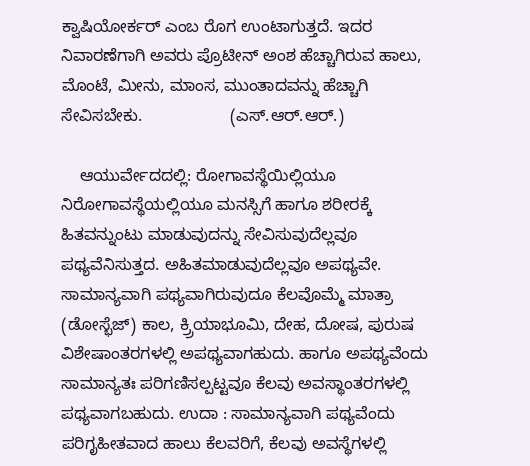ಕ್ವಾಷಿಯೋರ್ಕರ್ ಎಂಬ ರೊಗ ಉಂಟಾಗುತ್ತದೆ. ಇದರ ನಿವಾರಣೆಗಾಗಿ ಅವರು ಪ್ರೊಟೀನ್ ಅಂಶ ಹೆಚ್ಚಾಗಿರುವ ಹಾಲು, ಮೊಂಟೆ, ಮೀನು, ಮಾಂಸ, ಮುಂತಾದವನ್ನು ಹೆಚ್ಚಾಗಿ ಸೇವಿಸಬೇಕು.                   (ಎಸ್.ಆರ್.ಆರ್.)

    ಆಯುರ್ವೇದದಲ್ಲಿ: ರೋಗಾವಸ್ಥೆಯಿಲ್ಲಿಯೂ ನಿರೋಗಾವಸ್ಥೆಯಲ್ಲಿಯೂ ಮನಸ್ಸಿಗೆ ಹಾಗೂ ಶರೀರಕ್ಕೆ ಹಿತವನ್ನುಂಟು ಮಾಡುವುದನ್ನು ಸೇವಿಸುವುದೆಲ್ಲವೂ ಪಥ್ಯವೆನಿಸುತ್ತದ. ಅಹಿತಮಾಡುವುದೆಲ್ಲವೂ ಅಪಥ್ಯವೇ. ಸಾಮಾನ್ಯವಾಗಿ ಪಥ್ಯವಾಗಿರುವುದೂ ಕೆಲವೊಮ್ಮೆ ಮಾತ್ರಾ (ಡೋಸ್ಭೆಜ್) ಕಾಲ, ಕ್ರ್ರಿಯಾಭೂಮಿ, ದೇಹ, ದೋಷ, ಪುರುಷ ವಿಶೇಷಾಂತರಗಳಲ್ಲಿ ಅಪಥ್ಯವಾಗಹುದು. ಹಾಗೂ ಅಪಥ್ಯವೆಂದು ಸಾಮಾನ್ಯತಃ ಪರಿಗಣಿಸಲ್ಪಟ್ಟವೂ ಕೆಲವು ಅವಸ್ಥಾಂತರಗಳಲ್ಲಿ ಪಥ್ಯವಾಗಬಹುದು. ಉದಾ : ಸಾಮಾನ್ಯವಾಗಿ ಪಥ್ಯವೆಂದು ಪರಿಗೃಹೀತವಾದ ಹಾಲು ಕೆಲವರಿಗೆ, ಕೆಲವು ಅವಸ್ಥೆಗಳಲ್ಲಿ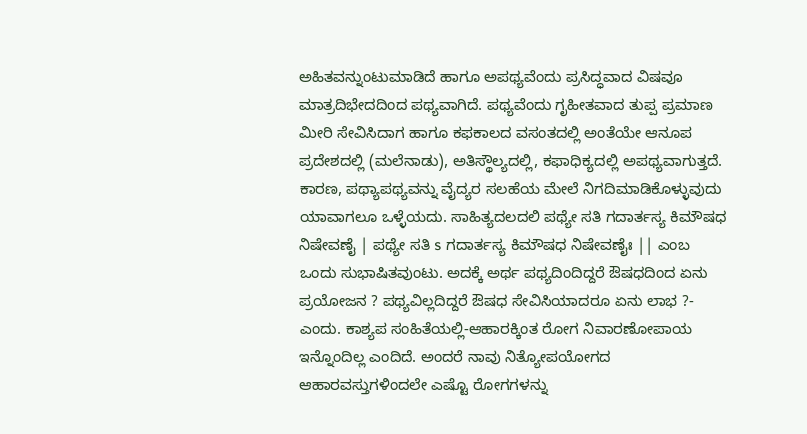ಅಹಿತವನ್ನುಂಟುಮಾಡಿದೆ ಹಾಗೂ ಅಪಥ್ಯವೆಂದು ಪ್ರಸಿದ್ಧವಾದ ವಿಷವೂ ಮಾತ್ರದಿಭೇದದಿಂದ ಪಥ್ಯವಾಗಿದೆ. ಪಥ್ಯವೆಂದು ಗೃಹೀತವಾದ ತುಪ್ಪ ಪ್ರಮಾಣ ಮೀರಿ ಸೇವಿಸಿದಾಗ ಹಾಗೂ ಕಫಕಾಲದ ವಸಂತದಲ್ಲಿ ಅಂತೆಯೇ ಆನೂಪ ಪ್ರದೇಶದಲ್ಲಿ (ಮಲೆನಾಡು), ಅತಿಸ್ಥೌಲ್ಯದಲ್ಲಿ, ಕಫಾಧಿಕ್ಯದಲ್ಲಿ ಅಪಥ್ಯವಾಗುತ್ತದೆ. ಕಾರಣ, ಪಥ್ಯಾಪಥ್ಯವನ್ನು ವೈದ್ಯರ ಸಲಹೆಯ ಮೇಲೆ ನಿಗದಿಮಾಡಿಕೊಳ್ಳುವುದು ಯಾವಾಗಲೂ ಒಳ್ಳೆಯದು. ಸಾಹಿತ್ಯದಲದಲಿ ಪಥ್ಯೇ ಸತಿ ಗದಾರ್ತಸ್ಯ ಕಿಮೌಷಧ ನಿಷೇವಣೈ | ಪಥ್ಯೇ ಸತಿ s ಗದಾರ್ತಸ್ಯ ಕಿಮೌಷಧ ನಿಷೇವಣೈಃ || ಎಂಬ ಒಂದು ಸುಭಾಷಿತವುಂಟು. ಅದಕ್ಕೆ ಅರ್ಥ ಪಥ್ಯದಿಂದಿದ್ದರೆ ಔಷಧದಿಂದ ಏನು ಪ್ರಯೋಜನ ? ಪಥ್ಯವಿಲ್ಲದಿದ್ದರೆ ಔಷಧ ಸೇವಿಸಿಯಾದರೂ ಏನು ಲಾಭ ?- ಎಂದು. ಕಾಶ್ಯಪ ಸಂಹಿತೆಯಲ್ಲಿ-ಆಹಾರಕ್ಕಿಂತ ರೋಗ ನಿವಾರಣೋಪಾಯ ಇನ್ನೊಂದಿಲ್ಲ ಎಂದಿದೆ. ಅಂದರೆ ನಾವು ನಿತ್ಯೋಪಯೋಗದ ಆಹಾರವಸ್ತುಗಳಿಂದಲೇ ಎಷ್ಟೊ ರೋಗಗಳನ್ನು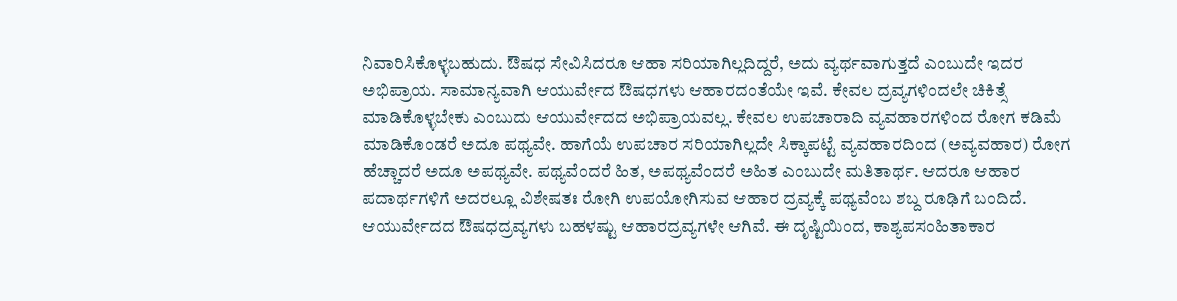ನಿವಾರಿಸಿಕೊಳ್ಳಬಹುದು. ಔಷಧ ಸೇವಿಸಿದರೂ ಆಹಾ ಸರಿಯಾಗಿಲ್ಲದಿದ್ದರೆ, ಅದು ವ್ಯರ್ಥವಾಗುತ್ತದೆ ಎಂಬುದೇ ಇದರ ಅಭಿಪ್ರಾಯ. ಸಾಮಾನ್ಯವಾಗಿ ಆಯುರ್ವೇದ ಔಷಧಗಳು ಆಹಾರದಂತೆಯೇ ಇವೆ. ಕೇವಲ ದ್ರವ್ಯಗಳಿಂದಲೇ ಚಿಕಿತ್ಸೆ ಮಾಡಿಕೊಳ್ಳಬೇಕು ಎಂಬುದು ಆಯುರ್ವೇದದ ಅಭಿಪ್ರಾಯವಲ್ಲ. ಕೇವಲ ಉಪಚಾರಾದಿ ವ್ಯವಹಾರಗಳಿಂದ ರೋಗ ಕಡಿಮೆ ಮಾಡಿಕೊಂಡರೆ ಅದೂ ಪಥ್ಯವೇ. ಹಾಗೆಯೆ ಉಪಚಾರ ಸರಿಯಾಗಿಲ್ಲದೇ ಸಿಕ್ಕಾಪಟ್ಟೆ ವ್ಯವಹಾರದಿಂದ (ಅವ್ಯವಹಾರ) ರೋಗ ಹೆಚ್ಚಾದರೆ ಅದೂ ಅಪಥ್ಯವೇ. ಪಥ್ಯವೆಂದರೆ ಹಿತ, ಅಪಥ್ಯವೆಂದರೆ ಅಹಿತ ಎಂಬುದೇ ಮತಿತಾರ್ಥ. ಆದರೂ ಆಹಾರ ಪದಾರ್ಥಗಳಿಗೆ ಅದರಲ್ಲೂ ವಿಶೇಷತಃ ರೋಗಿ ಉಪಯೋಗಿಸುವ ಆಹಾರ ದ್ರವ್ಯಕ್ಕೆ ಪಥ್ಯವೆಂಬ ಶಬ್ದ ರೂಢಿಗೆ ಬಂದಿದೆ. ಆಯುರ್ವೇದದ ಔಷಧದ್ರವ್ಯಗಳು ಬಹಳಷ್ಟು ಆಹಾರದ್ರವ್ಯಗಳೇ ಆಗಿವೆ. ಈ ದೃಷ್ಟಿಯಿಂದ, ಕಾಶ್ಯಪಸಂಹಿತಾಕಾರ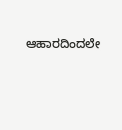ಆಹಾರದಿಂದಲೇ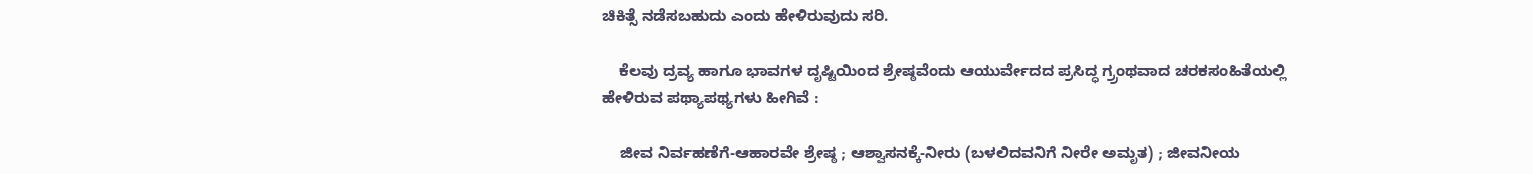ಚಿಕಿತ್ಸೆ ನಡೆಸಬಹುದು ಎಂದು ಹೇಳಿರುವುದು ಸರಿ.

    ಕೆಲವು ದ್ರವ್ಯ ಹಾಗೂ ಭಾವಗಳ ದೃಷ್ಟಿಯಿಂದ ಶ್ರೇಷ್ಠವೆಂದು ಆಯುರ್ವೇದದ ಪ್ರಸಿದ್ಧ ಗ್ರ್ರಂಥವಾದ ಚರಕಸಂಹಿತೆಯಲ್ಲಿ ಹೇಳಿರುವ ಪಥ್ಯಾಪಥ್ಯಗಳು ಹೀಗಿವೆ :

    ಜೀವ ನಿರ್ವಹಣೆಗೆ-ಆಹಾರವೇ ಶ್ರೇಷ್ಠ ; ಆಶ್ವಾಸನಕ್ಕೆ-ನೀರು (ಬಳಲಿದವನಿಗೆ ನೀರೇ ಅಮೃತ) ; ಜೀವನೀಯ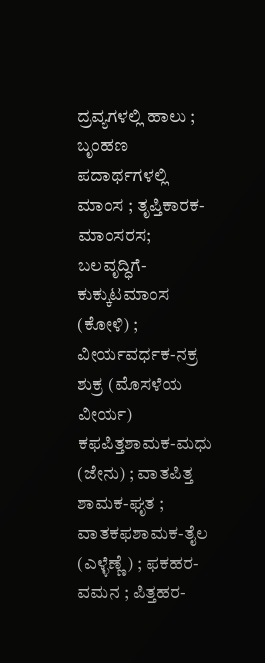ದ್ರವ್ಯಗಳಲ್ಲಿ ಹಾಲು ; ಬೃಂಹಣ ಪದಾರ್ಥಗಳಲ್ಲಿ ಮಾಂಸ ; ತೃಪ್ತಿಕಾರಕ-ಮಾಂಸರಸ; ಬಲವೃದ್ಧಿಗೆ-ಕುಕ್ಕುಟಮಾಂಸ (ಕೋಳಿ) ; ವೀರ್ಯವರ್ಧಕ-ನಕ್ರ ಶುಕ್ರ (ಮೊಸಳೆಯ ವೀರ್ಯ) ಕಫಪಿತ್ತಶಾಮಕ-ಮಧು (ಜೇನು) ; ವಾತಪಿತ್ತ ಶಾಮಕ-ಘೃತ ; ವಾತಕಫಶಾಮಕ-ತೈಲ (ಎಳ್ಳೆಣ್ಣೆ) ; ಫಕಹರ-ವಮನ ; ಪಿತ್ತಹರ-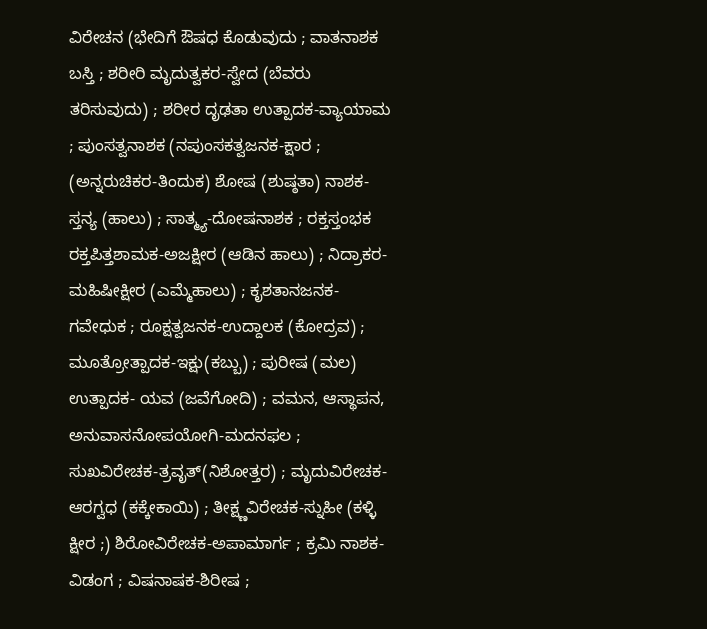ವಿರೇಚನ (ಭೇದಿಗೆ ಔಷಧ ಕೊಡುವುದು ; ವಾತನಾಶಕ ಬಸ್ತಿ ; ಶರೀರಿ ಮೃದುತ್ವಕರ-ಸ್ವೇದ (ಬೆವರು ತರಿಸುವುದು) ; ಶರೀರ ದೃಢತಾ ಉತ್ಪಾದಕ-ವ್ಯಾಯಾಮ ; ಪುಂಸತ್ವನಾಶಕ (ನಪುಂಸಕತ್ವಜನಕ-ಕ್ಷಾರ ; (ಅನ್ನರುಚಿಕರ-ತಿಂದುಕ) ಶೋಷ (ಶುಷ್ಠತಾ) ನಾಶಕ-ಸ್ತನ್ಯ (ಹಾಲು) ; ಸಾತ್ಮ್ಯ-ದೋಷನಾಶಕ ; ರಕ್ತಸ್ತಂಭಕ ರಕ್ತಪಿತ್ತಶಾಮಕ-ಅಜಕ್ಷೀರ (ಆಡಿನ ಹಾಲು) ; ನಿದ್ರಾಕರ-ಮಹಿಷೀಕ್ಷೀರ (ಎಮ್ಮೆಹಾಲು) ; ಕೃಶತಾನಜನಕ-ಗವೇಧುಕ ; ರೂಕ್ಷತ್ವಜನಕ-ಉದ್ದಾಲಕ (ಕೋದ್ರವ) ; ಮೂತ್ರೋತ್ಪಾದಕ-ಇಕ್ಷು(ಕಬ್ಬು) ; ಪುರೀಷ (ಮಲ) ಉತ್ಪಾದಕ- ಯವ (ಜವೆಗೋದಿ) ; ವಮನ, ಆಸ್ಥಾಪನ, ಅನುವಾಸನೋಪಯೋಗಿ-ಮದನಫಲ ; ಸುಖವಿರೇಚಕ-ತ್ರವೃತ್(ನಿಶೋತ್ತರ) ; ಮೃದುವಿರೇಚಕ-ಆರಗ್ವಧ (ಕಕ್ಕೇಕಾಯಿ) ; ತೀಕ್ಷ್ಣವಿರೇಚಕ-ಸ್ನುಹೀ (ಕಳ್ಳಿ ಕ್ಷೀರ ;) ಶಿರೋವಿರೇಚಕ-ಅಪಾಮಾರ್ಗ ; ಕ್ರಮಿ ನಾಶಕ-ವಿಡಂಗ ; ವಿಷನಾಷಕ-ಶಿರೀಷ ;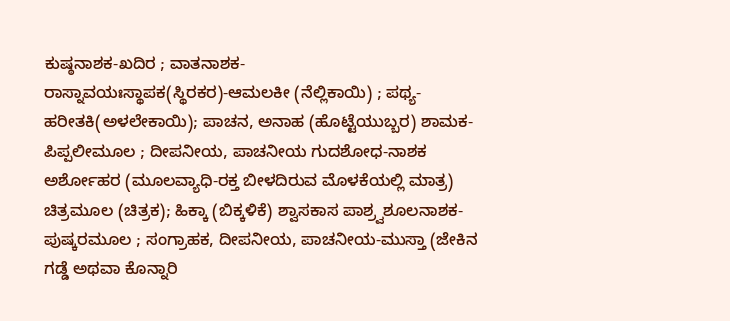ಕುಷ್ಠನಾಶಕ-ಖದಿರ ; ವಾತನಾಶಕ-ರಾಸ್ನಾವಯಃಸ್ಥಾಪಕ(ಸ್ಥಿರಕರ)-ಆಮಲಕೀ (ನೆಲ್ಲಿಕಾಯಿ) ; ಪಥ್ಯ-ಹರೀತಕಿ(ಅಳಲೇಕಾಯಿ); ಪಾಚನ, ಅನಾಹ (ಹೊಟ್ಟೆಯುಬ್ಬರ) ಶಾಮಕ-ಪಿಪ್ಪಲೀಮೂಲ ; ದೀಪನೀಯ, ಪಾಚನೀಯ ಗುದಶೋಧ-ನಾಶಕ ಅರ್ಶೋಹರ (ಮೂಲವ್ಯಾಧಿ-ರಕ್ತ ಬೀಳದಿರುವ ಮೊಳಕೆಯಲ್ಲಿ ಮಾತ್ರ) ಚಿತ್ರಮೂಲ (ಚಿತ್ರಕ); ಹಿಕ್ಕಾ (ಬಿಕ್ಕಳಿಕೆ) ಶ್ವಾಸಕಾಸ ಪಾಶ್ರ್ವಶೂಲನಾಶಕ-ಪುಷ್ಕರಮೂಲ ; ಸಂಗ್ರಾಹಕ, ದೀಪನೀಯ, ಪಾಚನೀಯ-ಮುಸ್ತಾ (ಜೇಕಿನ ಗಡ್ಡೆ ಅಥವಾ ಕೊನ್ನಾರಿ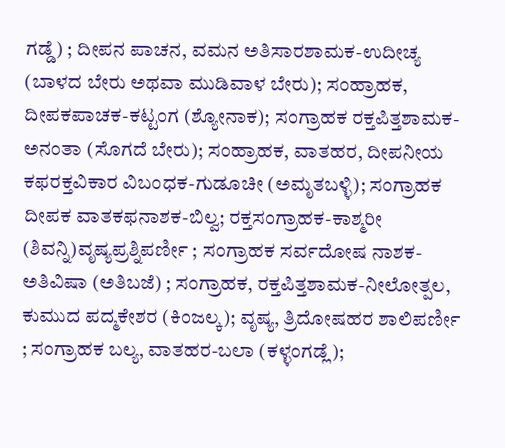ಗಡ್ಡೆ) ; ದೀಪನ ಪಾಚನ, ವಮನ ಅತಿಸಾರಶಾಮಕ-ಉದೀಚ್ಯ (ಬಾಳದ ಬೇರು ಅಥವಾ ಮುಡಿವಾಳ ಬೇರು); ಸಂಹ್ರಾಹಕ, ದೀಪಕಪಾಚಕ-ಕಟ್ಟಂಗ (ಶ್ಯೋನಾಕ); ಸಂಗ್ರಾಹಕ ರಕ್ತಪಿತ್ತಶಾಮಕ-ಅನಂತಾ (ಸೊಗದೆ ಬೇರು); ಸಂಹ್ರಾಹಕ, ವಾತಹರ, ದೀಪನೀಯ ಕಫರಕ್ತವಿಕಾರ ವಿಬಂಧಕ-ಗುಡೂಚೀ (ಅಮೃತಬಳ್ಳಿ); ಸಂಗ್ರಾಹಕ ದೀಪಕ ವಾತಕಫನಾಶಕ-ಬಿಲ್ವ; ರಕ್ತಸಂಗ್ರಾಹಕ-ಕಾಶ್ಮರೀ (ಶಿವನ್ನಿ)ವೃಷ್ಯಪ್ರಶ್ನಿಪರ್ಣೀ ; ಸಂಗ್ರಾಹಕ ಸರ್ವದೋಷ ನಾಶಕ-ಅತಿವಿಷಾ (ಅತಿಬಜೆ) ; ಸಂಗ್ರಾಹಕ, ರಕ್ತಪಿತ್ತಶಾಮಕ-ನೀಲೋತ್ಪಲ, ಕುಮುದ ಪದ್ಮಕೇಶರ (ಕಿಂಜಲ್ಕ); ವೃಷ್ಯ, ತ್ರಿದೋಷಹರ ಶಾಲಿಪರ್ಣೀ ; ಸಂಗ್ರಾಹಕ ಬಲ್ಯ, ವಾತಹರ-ಬಲಾ (ಕಳ್ಳಂಗಡ್ಲೆ);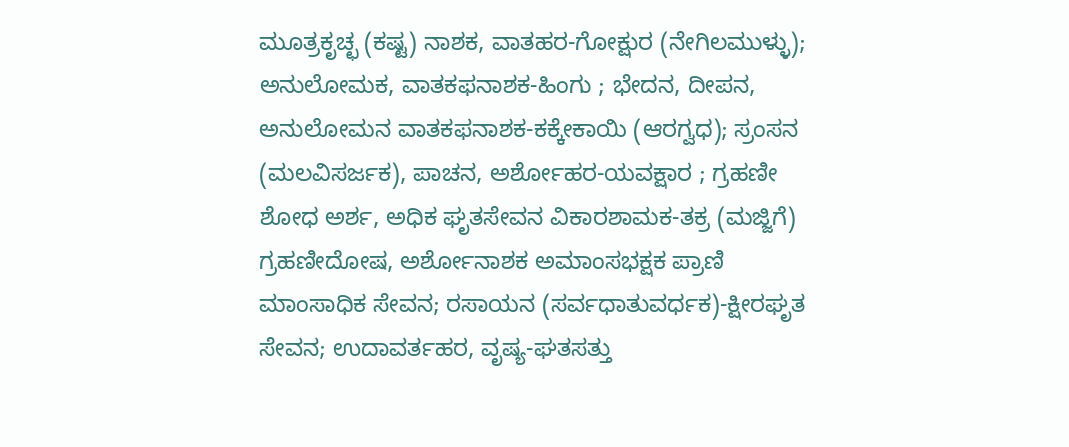ಮೂತ್ರಕೃಚ್ಛ (ಕಷ್ಟ) ನಾಶಕ, ವಾತಹರ-ಗೋಕ್ಷುರ (ನೇಗಿಲಮುಳ್ಳು); ಅನುಲೋಮಕ, ವಾತಕಫನಾಶಕ-ಹಿಂಗು ; ಭೇದನ, ದೀಪನ, ಅನುಲೋಮನ ವಾತಕಫನಾಶಕ-ಕಕ್ಕೇಕಾಯಿ (ಆರಗ್ವಧ); ಸ್ರಂಸನ (ಮಲವಿಸರ್ಜಕ), ಪಾಚನ, ಅರ್ಶೋಹರ-ಯವಕ್ಷಾರ ; ಗ್ರಹಣೀ ಶೋಧ ಅರ್ಶ, ಅಧಿಕ ಘೃತಸೇವನ ವಿಕಾರಶಾಮಕ-ತಕ್ರ (ಮಜ್ಜಿಗೆ) ಗ್ರಹಣೀದೋಷ, ಅರ್ಶೋನಾಶಕ ಅಮಾಂಸಭಕ್ಷಕ ಪ್ರಾಣಿ ಮಾಂಸಾಧಿಕ ಸೇವನ; ರಸಾಯನ (ಸರ್ವಧಾತುವರ್ಧಕ)-ಕ್ಷೀರಘೃತ ಸೇವನ; ಉದಾವರ್ತಹರ, ವೃಷ್ಯ-ಘತಸತ್ತು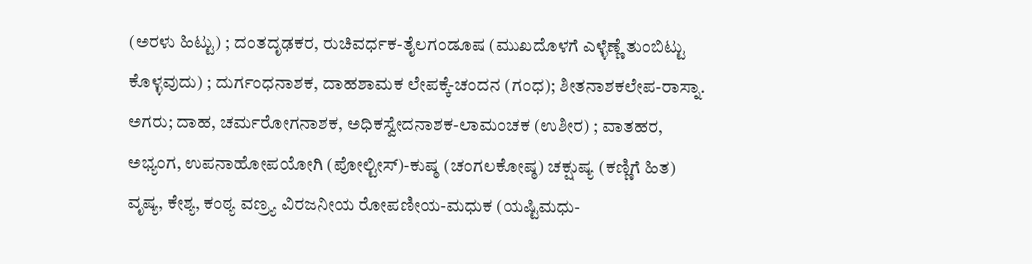(ಅರಳು ಹಿಟ್ಟು) ; ದಂತದೃಢಕರ, ರುಚಿವರ್ಧಕ-ತೈಲಗಂಡೂಷ (ಮುಖದೊಳಗೆ ಎಳ್ಳೆಣ್ಣೆ ತುಂಬಿಟ್ಟು ಕೊಳ್ಳವುದು) ; ದುರ್ಗಂಧನಾಶಕ, ದಾಹಶಾಮಕ ಲೇಪಕ್ಕೆ-ಚಂದನ (ಗಂಧ); ಶೀತನಾಶಕಲೇಪ-ರಾಸ್ನಾ. ಅಗರು; ದಾಹ, ಚರ್ಮರೋಗನಾಶಕ, ಅಧಿಕಸ್ವೇದನಾಶಕ-ಲಾಮಂಚಕ (ಉಶೀರ) ; ವಾತಹರ, ಅಭ್ಯಂಗ, ಉಪನಾಹೋಪಯೋಗಿ (ಪೋಲ್ಟೀಸ್)-ಕುಷ್ಠ (ಚಂಗಲಕೋಷ್ಠ) ಚಕ್ಷುಷ್ಯ (ಕಣ್ಣಿಗೆ ಹಿತ) ವೃಷ್ಯ, ಕೇಶ್ಯ, ಕಂಠ್ಯ ವಣ್ರ್ಯ ವಿರಜನೀಯ ರೋಪಣೀಯ-ಮಧುಕ (ಯಷ್ಟಿಮಧು-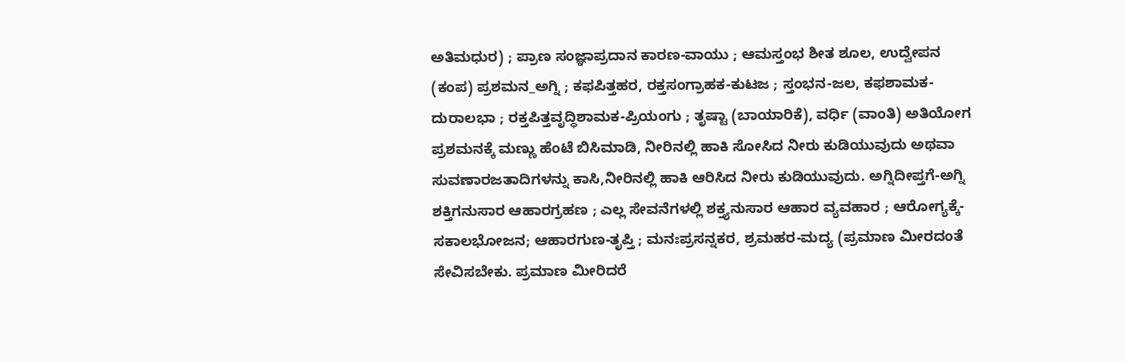ಅತಿಮಧುರ) ; ಪ್ರಾಣ ಸಂಜ್ಞಾಪ್ರದಾನ ಕಾರಣ-ವಾಯು ; ಆಮಸ್ತಂಭ ಶೀತ ಶೂಲ, ಉದ್ವೇಪನ (ಕಂಪ) ಪ್ರಶಮನ_ಅಗ್ನಿ ; ಕಫಪಿತ್ತಹರ, ರಕ್ತಸಂಗ್ರಾಹಕ-ಕುಟಜ ; ಸ್ತಂಭನ-ಜಲ, ಕಫಶಾಮಕ-ದುರಾಲಭಾ ; ರಕ್ತಪಿತ್ತವೃದ್ಧಿಶಾಮಕ-ಪ್ರಿಯಂಗು ; ತೃಷ್ಟಾ (ಬಾಯಾರಿಕೆ), ವರ್ಧಿ (ವಾಂತಿ) ಅತಿಯೋಗ ಪ್ರಶಮನಕ್ಕೆ ಮಣ್ಣು ಹೆಂಟೆ ಬಿಸಿಮಾಡಿ, ನೀರಿನಲ್ಲಿ ಹಾಕಿ ಸೋಸಿದ ನೀರು ಕುಡಿಯುವುದು ಅಥವಾ ಸುವಣಾರಜತಾದಿಗಳನ್ನು ಕಾಸಿ,ನೀರಿನಲ್ಲಿ ಹಾಕಿ ಆರಿಸಿದ ನೀರು ಕುಡಿಯುವುದು. ಅಗ್ನಿದೀಪ್ತಗೆ-ಅಗ್ನಿ ಶಕ್ತಿಗನುಸಾರ ಆಹಾರಗ್ರಹಣ ; ಎಲ್ಲ ಸೇವನೆಗಳಲ್ಲಿ ಶಕ್ತ್ಯನುಸಾರ ಆಹಾರ ವ್ಯವಹಾರ ; ಆರೋಗ್ಯಕ್ಕೆ-ಸಕಾಲಭೋಜನ; ಆಹಾರಗುಣ-ತೃಪ್ತಿ ; ಮನಃಪ್ರಸನ್ನಕರ, ಶ್ರಮಹರ-ಮದ್ಯ (ಪ್ರಮಾಣ ಮೀರದಂತೆ ಸೇವಿಸಬೇಕು. ಪ್ರಮಾಣ ಮೀರಿದರೆ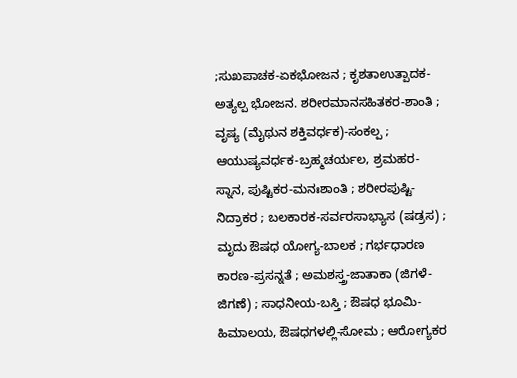;ಸುಖಪಾಚಕ-ಏಕಭೋಜನ ; ಕೃಶತಾಉತ್ಪಾದಕ-ಅತ್ಯಲ್ಪ ಭೋಜನ. ಶರೀರಮಾನಸಹಿತಕರ-ಶಾಂತಿ ; ವೃಷ್ಯ (ಮೈಥುನ ಶಕ್ತಿವರ್ಧಕ)-ಸಂಕಲ್ಪ ; ಆಯುಷ್ಯವರ್ಧಕ-ಬ್ರಹ್ಮಚರ್ಯಲ, ಶ್ರಮಹರ-ಸ್ನಾನ, ಪುಷ್ಟಿಕರ-ಮನಃಶಾಂತಿ ; ಶರೀರಪುಷ್ಟಿ-ನಿದ್ರಾಕರ ; ಬಲಕಾರಕ-ಸರ್ವರಸಾಭ್ಯಾಸ (ಷಡ್ರಸ) ; ಮೃದು ಔಷಧ ಯೋಗ್ಯ-ಬಾಲಕ ; ಗರ್ಭಧಾರಣ ಕಾರಣ-ಪ್ರಸನ್ನತೆ ; ಅಮಶಸ್ತ್ರ-ಜಾತಾಕಾ (ಜಿಗಳೆ-ಜಿಗಣೆ) ; ಸಾಧನೀಯ-ಬಸ್ತಿ ; ಔಷಧ ಭೂಮಿ-ಹಿಮಾಲಯ, ಔಷಧಗಳಲ್ಲಿ-ಸೋಮ ; ಆರೋಗ್ಯಕರ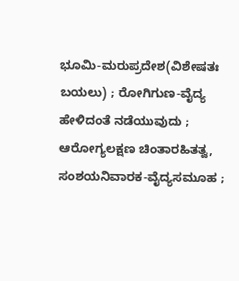ಭೂಮಿ-ಮರುಪ್ರದೇಶ(ವಿಶೇಷತಃ ಬಯಲು) ; ರೋಗಿಗುಣ-ವೈದ್ಯ ಹೇಳಿದಂತೆ ನಡೆಯುವುದು ; ಆರೋಗ್ಯಲಕ್ಷಣ ಚಿಂತಾರಹಿತತ್ವ, ಸಂಶಯನಿವಾರಕ-ವೈದ್ಯಸಮೂಹ ;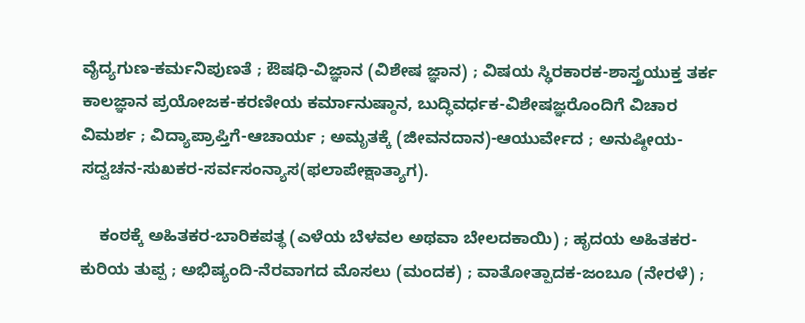ವೈದ್ಯಗುಣ-ಕರ್ಮನಿಪುಣತೆ ; ಔಷಧಿ-ವಿಜ್ಞಾನ (ವಿಶೇಷ ಜ್ಞಾನ) ; ವಿಷಯ ಸ್ಢಿರಕಾರಕ-ಶಾಸ್ತ್ರಯುಕ್ತ ತರ್ಕ ಕಾಲಜ್ಞಾನ ಪ್ರಯೋಜಕ-ಕರಣೀಯ ಕರ್ಮಾನುಷ್ಠಾನ, ಬುದ್ಧಿವರ್ಧಕ-ವಿಶೇಷಜ್ಞರೊಂದಿಗೆ ವಿಚಾರ ವಿಮರ್ಶ ; ವಿದ್ಯಾಪ್ರಾಪ್ತಿಗೆ-ಆಚಾರ್ಯ ; ಅಮೃತಕ್ಕೆ (ಜೀವನದಾನ)-ಆಯುರ್ವೇದ ; ಅನುಷ್ಠೀಯ-ಸದ್ವಚನ-ಸುಖಕರ-ಸರ್ವಸಂನ್ಯಾಸ(ಫಲಾಪೇಕ್ಷಾತ್ಯಾಗ).

    ಕಂಠಕ್ಕೆ ಅಹಿತಕರ-ಬಾರಿಕಪತ್ಥ (ಎಳೆಯ ಬೆಳವಲ ಅಥವಾ ಬೇಲದಕಾಯಿ) ; ಹೃದಯ ಅಹಿತಕರ-ಕುರಿಯ ತುಪ್ಪ ; ಅಭಿಷ್ಯಂದಿ-ನೆರವಾಗದ ಮೊಸಲು (ಮಂದಕ) ; ವಾತೋತ್ಪಾದಕ-ಜಂಬೂ (ನೇರಳೆ) ;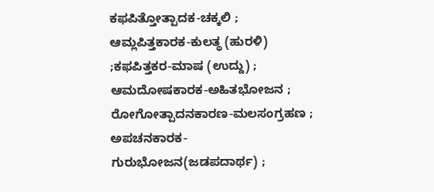ಕಫಪಿತ್ತೋತ್ಪಾದಕ-ಚಕ್ಕಲಿ ; ಆಮ್ಲಪಿತ್ತಕಾರಕ-ಕುಲತ್ಥ (ಹುರಳಿ) ;ಕಫಪಿತ್ತಕರ-ಮಾಷ (ಉದ್ದು) ; ಆಮದೋಷಕಾರಕ-ಅಹಿತಭೋಜನ ; ರೋಗೋತ್ಪಾದನಕಾರಣ-ಮಲಸಂಗ್ರಹಣ ; ಅಪಚನಕಾರಕ-ಗುರುಭೋಜನ(ಜಡಪದಾರ್ಥ) ;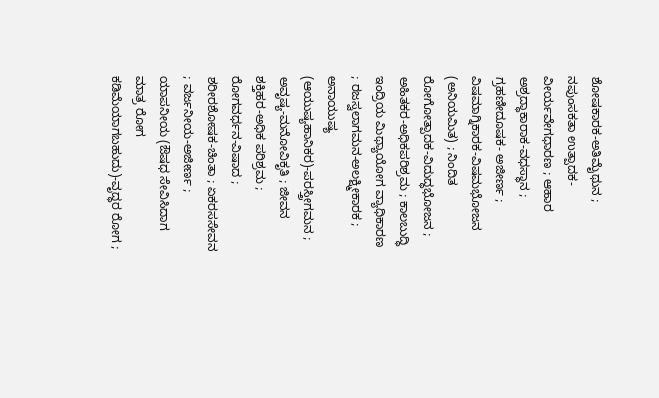ಶೋಷಕಾರಕ-ಅತಿಮೈಥುನ ; ನಪುಂಸಕತಾ ಉತ್ಪಾದಕ-ವೀರ್ಯವೇಗಧಾರಣ ; ಆಹಾರ ಅಶ್ರದ್ಧಾಕಾರಾಕ-ವಧಸ್ಥಾನ ; ಗ್ರಹಣೀದೂಷಕ- ಅಜೀರ್ಣ ; ವಿಷಮಾಗ್ನಿಕಾರಕ-ವಿಷಮಭೋಜನ (ಅನಿಯಮಿತ) ; ನಿಂದಿತ ರೋಗೋತ್ಪಾದಕ-ವಿದುದ್ಧಭೋಜನ ; ಅಹಿತಕರ-ಅಧಿಕಪರಿಶ್ರಮ ; ಕಾಲಬುದ್ಧಿ ಇಂದ್ರಿಯ ಮಿಥ್ಯಾಯೋಗ ವ್ಯಾಧಿಕಾರಣ ; ರಜಸ್ವಲಾಗಮನ-ಅಲಕ್ಷ್ಮೀಕಾರಕ ; ಅನಾಯುಷ್ಯ (ಆಯುಷ್ಯಹಾನಿಕರ)-ಪರಸ್ತ್ರೀಗಮನ ; ಅವೃಷ್ಯ-ಮನೋವಿಕೃತಿ ; ಜೀವನ ಶಕ್ತಿಹರ-ಅಧಿಕ ಪರಿಶ್ರಮ ; ರೋಗವರ್ಧನ-ವಿಷಾದ ; ಶರೀರಶೋಷಕ-ಚಿಂತಾ ; ಏಕರಸಸೇವನ ; ವರ್ಜನೀಯ-ಅಜೀರ್ಣ ; ಯಾಪನೀಯ (ಔಷಧ ಸೇವಿಸಿದಾಗ ಮಾತ್ರ ರೋಗ ಕಡಿಮೆಯಾಗಬಹುದು)-ವೃದ್ಧರ ರೋಗ ;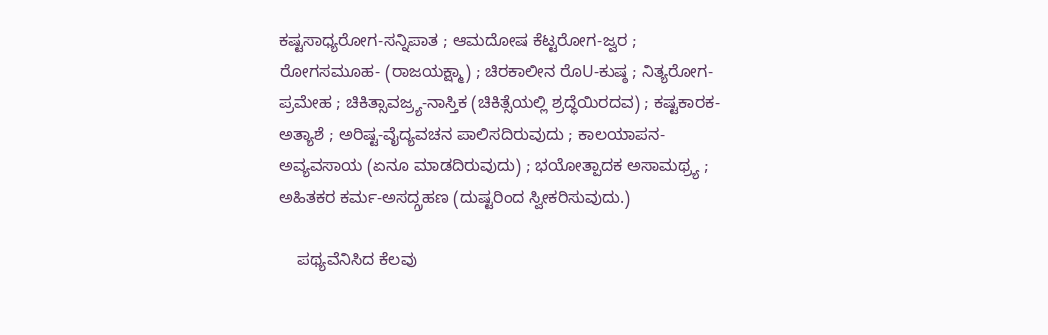ಕಷ್ಟಸಾಧ್ಯರೋಗ-ಸನ್ನಿಪಾತ ; ಆಮದೋಷ ಕೆಟ್ಟರೋಗ-ಜ್ವರ ; ರೋಗಸಮೂಹ- (ರಾಜಯಕ್ಷ್ಮಾ) ; ಚಿರಕಾಲೀನ ರೊU-ಕುಷ್ಠ ; ನಿತ್ಯರೋಗ-ಪ್ರಮೇಹ ; ಚಿಕಿತ್ಸಾವಜ್ರ್ಯ-ನಾಸ್ತಿಕ (ಚಿಕಿತ್ಸೆಯಲ್ಲಿ ಶ್ರದ್ಧೆಯಿರದವ) ; ಕಷ್ಟಕಾರಕ-ಅತ್ಯಾಶೆ ; ಅರಿಷ್ಟ-ವೈದ್ಯವಚನ ಪಾಲಿಸದಿರುವುದು ; ಕಾಲಯಾಪನ-ಅವ್ಯವಸಾಯ (ಏನೂ ಮಾಡದಿರುವುದು) ; ಭಯೋತ್ಪಾದಕ ಅಸಾಮಥ್ರ್ಯ ; ಅಹಿತಕರ ಕರ್ಮ-ಅಸದ್ಗ್ರಹಣ (ದುಷ್ಟರಿಂದ ಸ್ವೀಕರಿಸುವುದು.)

    ಪಥ್ಯವೆನಿಸಿದ ಕೆಲವು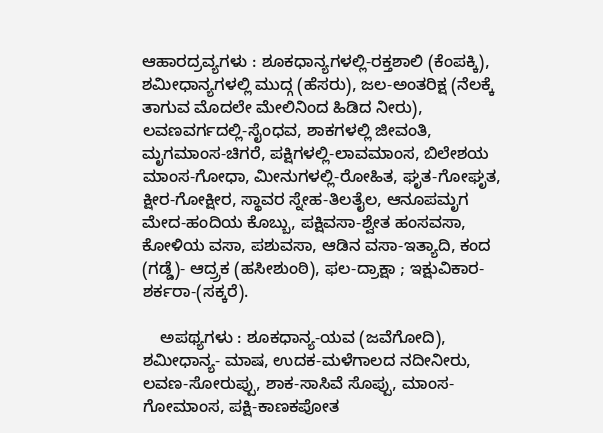ಆಹಾರದ್ರವ್ಯಗಳು : ಶೂಕಧಾನ್ಯಗಳಲ್ಲಿ-ರಕ್ತಶಾಲಿ (ಕೆಂಪಕ್ಕಿ), ಶಮೀಧಾನ್ಯಗಳಲ್ಲಿ ಮುದ್ಗ (ಹೆಸರು), ಜಲ-ಅಂತರಿಕ್ಷ (ನೆಲಕ್ಕೆ ತಾಗುವ ಮೊದಲೇ ಮೇಲಿನಿಂದ ಹಿಡಿದ ನೀರು), ಲವಣವರ್ಗದಲ್ಲಿ-ಸೈಂಧವ, ಶಾಕಗಳಲ್ಲಿ ಜೀವಂತಿ, ಮೃಗಮಾಂಸ-ಚಿಗರೆ, ಪಕ್ಷಿಗಳಲ್ಲಿ-ಲಾವಮಾಂಸ, ಬಿಲೇಶಯ ಮಾಂಸ-ಗೋಧಾ, ಮೀನುಗಳಲ್ಲಿ-ರೋಹಿತ, ಘೃತ-ಗೋಘೃತ, ಕ್ಷೀರ-ಗೋಕ್ಷೀರ, ಸ್ಥಾವರ ಸ್ನೇಹ-ತಿಲತೈಲ, ಆನೂಪಮೃಗ ಮೇದ-ಹಂದಿಯ ಕೊಬ್ಬು, ಪಕ್ಷಿವಸಾ-ಶ್ವೇತ ಹಂಸವಸಾ, ಕೋಳಿಯ ವಸಾ, ಪಶುವಸಾ, ಆಡಿನ ವಸಾ-ಇತ್ಯಾದಿ, ಕಂದ (ಗಡ್ಡೆ)- ಆದ್ರ್ರಕ (ಹಸೀಶುಂಠಿ), ಫಲ-ದ್ರಾಕ್ಷಾ ; ಇಕ್ಷುವಿಕಾರ-ಶರ್ಕರಾ-(ಸಕ್ಕರೆ).

    ಅಪಥ್ಯಗಳು : ಶೂಕಧಾನ್ಯ-ಯವ (ಜವೆಗೋದಿ), ಶಮೀಧಾನ್ಯ- ಮಾಷ, ಉದಕ-ಮಳೆಗಾಲದ ನದೀನೀರು, ಲವಣ-ಸೋರುಪ್ಪು, ಶಾಕ-ಸಾಸಿವೆ ಸೊಪ್ಪು, ಮಾಂಸ-ಗೋಮಾಂಸ, ಪಕ್ಷಿ-ಕಾಣಕಪೋತ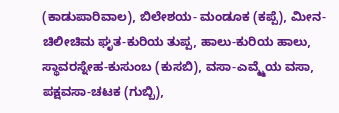(ಕಾಡುಪಾರಿವಾಲ), ಬಿಲೇಶಯ- ಮಂಡೂಕ (ಕಪ್ಪೆ), ಮೀನ-ಚಿಲೀಚಿಮ ಘೃತ-ಕುರಿಯ ತುಪ್ಪ, ಹಾಲು-ಕುರಿಯ ಹಾಲು, ಸ್ಥಾವರಸ್ನೇಹ-ಕುಸುಂಬ (ಕುಸಬಿ), ವಸಾ-ಎವ್ಮ್ಮೆಯ ವಸಾ, ಪಕ್ಷವಸಾ-ಚಟಕ (ಗುಬ್ಬಿ),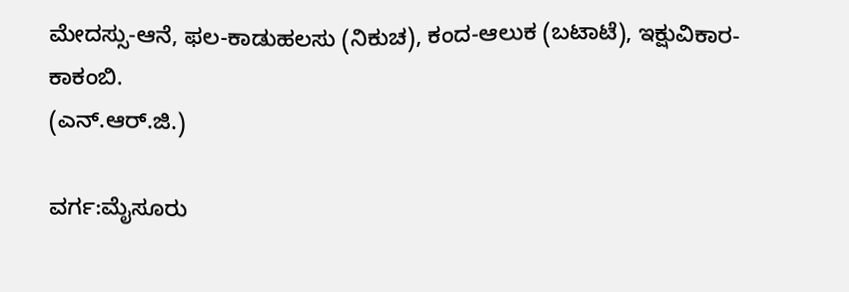ಮೇದಸ್ಸು-ಆನೆ, ಫಲ-ಕಾಡುಹಲಸು (ನಿಕುಚ), ಕಂದ-ಆಲುಕ (ಬಟಾಟೆ), ಇಕ್ಷುವಿಕಾರ-ಕಾಕಂಬಿ.
(ಎನ್.ಆರ್.ಜಿ.)

ವರ್ಗ:ಮೈಸೂರು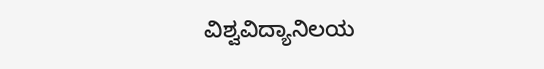ವಿಶ್ವವಿದ್ಯಾನಿಲಯ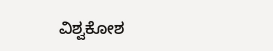ವಿಶ್ವಕೋಶ